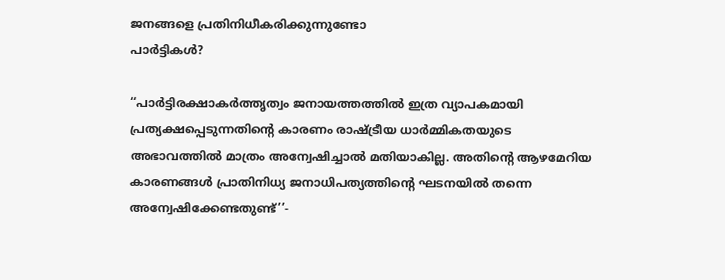ജനങ്ങളെ പ്രതിനിധീകരിക്കുന്നുണ്ടോ
പാർട്ടികൾ?

‘‘പാർട്ടിരക്ഷാകർത്തൃത്വം ജനായത്തത്തിൽ ഇത്ര വ്യാപകമായി പ്രത്യക്ഷപ്പെടുന്നതിന്റെ കാരണം രാഷ്ട്രീയ ധാർമ്മികതയുടെ അഭാവത്തിൽ മാത്രം അന്വേഷിച്ചാൽ മതിയാകില്ല. അതിന്റെ ആഴമേറിയ കാരണങ്ങൾ പ്രാതിനിധ്യ ജനാധിപത്യത്തിന്റെ ഘടനയിൽ തന്നെ അന്വേഷിക്കേണ്ടതുണ്ട്’’-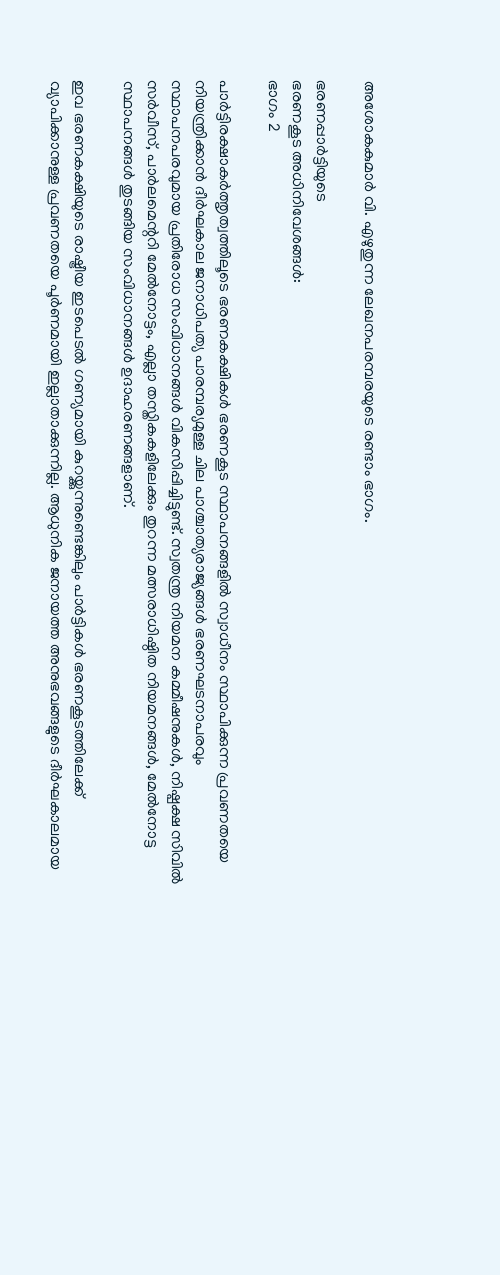അശോകകുമാർ വി. എഴുതുന്ന ലേഖനപരമ്പരയുടെ രണ്ടാം ഭാഗം.

ഭരണപ്പാർട്ടിയുടെ
ഭരണകൂട അധിനിവേശങ്ങൾ:
ഭാഗം 2

പാർട്ടിരക്ഷാകർത്തൃത്വത്തിലൂടെ ഭരണകക്ഷികൾ ഭരണകൂട സ്ഥാപനങ്ങളിൽ സ്വാധീനം സ്ഥാപിക്കുന്ന പ്രവണതയെ നിയന്ത്രിക്കാൻ ദീർഘകാല ജനാധിപത്യ പാരമ്പര്യമുള്ള ചില പാശ്ചാത്യരാജ്യങ്ങൾ ഭരണഘടനാപരവും സ്ഥാപനപരവുമായ പ്രതിരോധ സംവിധാനങ്ങൾ വികസിപ്പിച്ചിട്ടുണ്ട്. സ്വതന്ത്ര നിയമന കമ്മീഷനുകൾ, നിഷ്പക്ഷ സിവിൽ സർവീസ്, പാർലമെന്ററി മേൽനോട്ടം, എല്ലാ തസ്തികകളിലേക്കും തുറന്ന മത്സരാധിഷ്ഠിത നിയമനങ്ങൾ, മേൽനോട്ട സ്ഥാപനങ്ങൾ തുടങ്ങിയ സംവിധാനങ്ങൾ ഉദാഹരണങ്ങളാണ്.

ഇവ ഭരണകക്ഷിയുടെ രാഷ്ട്രീയ ഇടപെടൽ ഗണ്യമായി കുറയ്ക്കുന്നുണ്ടെങ്കിലും പാർട്ടികൾ ഭരണകൂടത്തിലേക്ക് വ്യാപിക്കാനുള്ള പ്രവണതയെ പൂർണമായി ഇല്ലാതാക്കുന്നില്ല. ആധുനിക ജനായത്ത അനുഭവങ്ങളുടെ ദീർഘകാലമായ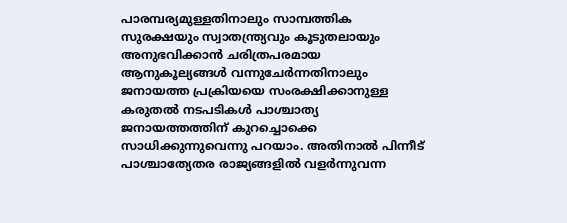പാരമ്പര്യമുള്ളതിനാലും സാമ്പത്തിക സുരക്ഷയും സ്വാതന്ത്ര്യവും കൂടുതലായും അനുഭവിക്കാൻ ചരിത്രപരമായ ആനുകൂല്യങ്ങൾ വന്നുചേർന്നതിനാലും ജനായത്ത പ്രക്രിയയെ സംരക്ഷിക്കാനുള്ള കരുതൽ നടപടികൾ പാശ്ചാത്യ ജനായത്തത്തിന് കുറച്ചൊക്കെ സാധിക്കുന്നുവെന്നു പറയാം. അതിനാൽ പിന്നീട് പാശ്ചാത്യേതര രാജ്യങ്ങളിൽ വളർന്നുവന്ന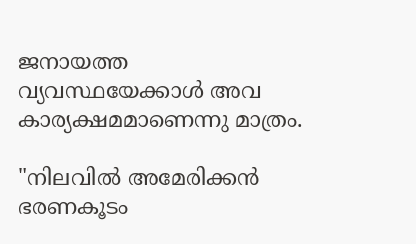ജനായത്ത വ്യവസ്ഥയേക്കാൾ അവ കാര്യക്ഷമമാണെന്നു മാത്രം.

"നിലവിൽ അമേരിക്കൻ ഭരണകൂടം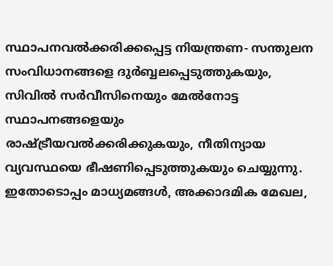സ്ഥാപനവൽക്കരിക്കപ്പെട്ട നിയന്ത്രണ- സന്തുലന സംവിധാനങ്ങളെ ദുർബ്ബലപ്പെടുത്തുകയും, സിവിൽ സർവീസിനെയും മേൽനോട്ട സ്ഥാപനങ്ങളെയും രാഷ്ട്രീയവൽക്കരിക്കുകയും, നീതിന്യായ വ്യവസ്ഥയെ ഭീഷണിപ്പെടുത്തുകയും ചെയ്യുന്നു. ഇതോടൊപ്പം മാധ്യമങ്ങൾ, അക്കാദമിക മേഖല,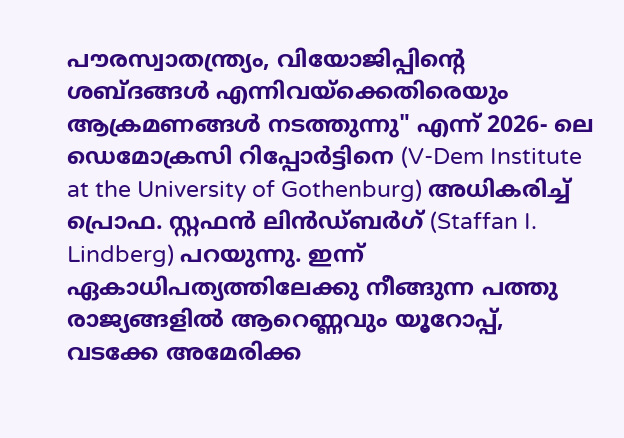പൗരസ്വാതന്ത്ര്യം, വിയോജിപ്പിന്റെ ശബ്ദങ്ങൾ എന്നിവയ്‌ക്കെതിരെയും ആക്രമണങ്ങൾ നടത്തുന്നു" എന്ന് 2026- ലെ ഡെമോക്രസി റിപ്പോർട്ടിനെ (V-Dem Institute at the University of Gothenburg) അധികരിച്ച് പ്രൊഫ. സ്റ്റഫൻ ലിൻഡ്ബർഗ് (Staffan I. Lindberg) പറയുന്നു. ഇന്ന് ഏകാധിപത്യത്തിലേക്കു നീങ്ങുന്ന പത്തു രാജ്യങ്ങളിൽ ആറെണ്ണവും യൂറോപ്പ്, വടക്കേ അമേരിക്ക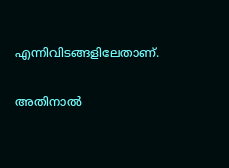എന്നിവിടങ്ങളിലേതാണ്.

അതിനാൽ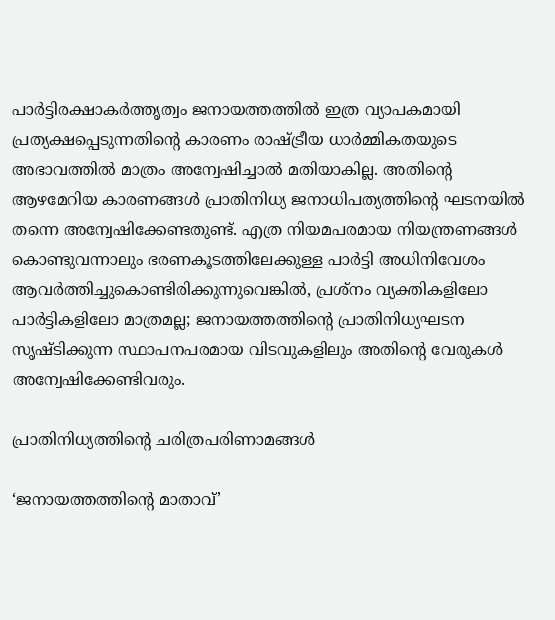പാർട്ടിരക്ഷാകർത്തൃത്വം ജനായത്തത്തിൽ ഇത്ര വ്യാപകമായി പ്രത്യക്ഷപ്പെടുന്നതിന്റെ കാരണം രാഷ്ട്രീയ ധാർമ്മികതയുടെ അഭാവത്തിൽ മാത്രം അന്വേഷിച്ചാൽ മതിയാകില്ല. അതിന്റെ ആഴമേറിയ കാരണങ്ങൾ പ്രാതിനിധ്യ ജനാധിപത്യത്തിന്റെ ഘടനയിൽ തന്നെ അന്വേഷിക്കേണ്ടതുണ്ട്. എത്ര നിയമപരമായ നിയന്ത്രണങ്ങൾ കൊണ്ടുവന്നാലും ഭരണകൂടത്തിലേക്കുള്ള പാർട്ടി അധിനിവേശം ആവർത്തിച്ചുകൊണ്ടിരിക്കുന്നുവെങ്കിൽ, പ്രശ്നം വ്യക്തികളിലോ പാർട്ടികളിലോ മാത്രമല്ല; ജനായത്തത്തിന്റെ പ്രാതിനിധ്യഘടന സൃഷ്ടിക്കുന്ന സ്ഥാപനപരമായ വിടവുകളിലും അതിന്റെ വേരുകൾ അന്വേഷിക്കേണ്ടിവരും.

പ്രാതിനിധ്യത്തിൻ്റെ ചരിത്രപരിണാമങ്ങൾ

‘ജനായത്തത്തിന്റെ മാതാവ്’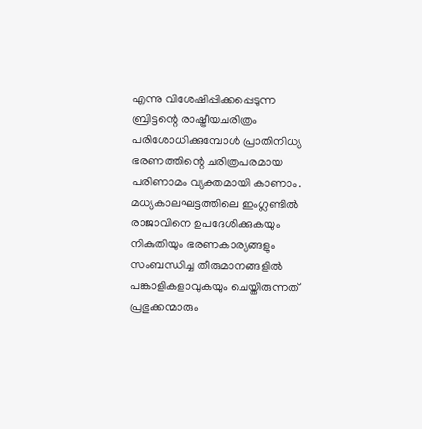എന്നു വിശേഷിപ്പിക്കപ്പെടുന്ന ബ്രിട്ടന്റെ രാഷ്ട്രീയചരിത്രം പരിശോധിക്കുമ്പോൾ പ്രാതിനിധ്യ ഭരണത്തിന്റെ ചരിത്രപരമായ പരിണാമം വ്യക്തമായി കാണാം. മധ്യകാലഘട്ടത്തിലെ ഇംഗ്ലണ്ടിൽ രാജാവിനെ ഉപദേശിക്കുകയും നികുതിയും ഭരണകാര്യങ്ങളും സംബന്ധിച്ച തീരുമാനങ്ങളിൽ പങ്കാളികളാവുകയും ചെയ്തിരുന്നത് പ്രഭുക്കന്മാരും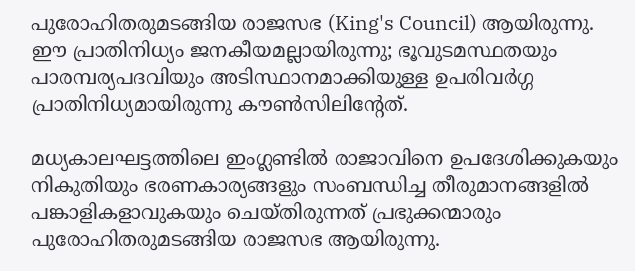പുരോഹിതരുമടങ്ങിയ രാജസഭ (King's Council) ആയിരുന്നു. ഈ പ്രാതിനിധ്യം ജനകീയമല്ലായിരുന്നു; ഭൂവുടമസ്ഥതയും പാരമ്പര്യപദവിയും അടിസ്ഥാനമാക്കിയുള്ള ഉപരിവർഗ്ഗ പ്രാതിനിധ്യമായിരുന്നു കൗൺസിലിൻ്റേത്.

മധ്യകാലഘട്ടത്തിലെ ഇംഗ്ലണ്ടിൽ രാജാവിനെ ഉപദേശിക്കുകയും നികുതിയും ഭരണകാര്യങ്ങളും സംബന്ധിച്ച തീരുമാനങ്ങളിൽ പങ്കാളികളാവുകയും ചെയ്തിരുന്നത് പ്രഭുക്കന്മാരും പുരോഹിതരുമടങ്ങിയ രാജസഭ ആയിരുന്നു.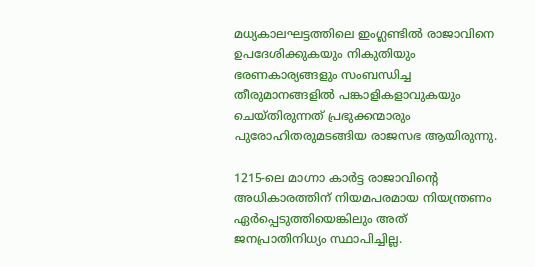മധ്യകാലഘട്ടത്തിലെ ഇംഗ്ലണ്ടിൽ രാജാവിനെ ഉപദേശിക്കുകയും നികുതിയും ഭരണകാര്യങ്ങളും സംബന്ധിച്ച തീരുമാനങ്ങളിൽ പങ്കാളികളാവുകയും ചെയ്തിരുന്നത് പ്രഭുക്കന്മാരും പുരോഹിതരുമടങ്ങിയ രാജസഭ ആയിരുന്നു.

1215-ലെ മാഗ്നാ കാർട്ട രാജാവിന്റെ അധികാരത്തിന് നിയമപരമായ നിയന്ത്രണം ഏർപ്പെടുത്തിയെങ്കിലും അത് ജനപ്രാതിനിധ്യം സ്ഥാപിച്ചില്ല.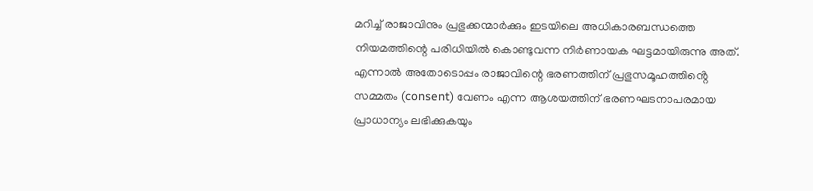മറിച്ച് രാജാവിനും പ്രഭുക്കന്മാർക്കും ഇടയിലെ അധികാരബന്ധത്തെ നിയമത്തിന്റെ പരിധിയിൽ കൊണ്ടുവന്ന നിർണായക ഘട്ടമായിരുന്നു അത്. എന്നാൽ അതോടൊപ്പം രാജാവിന്റെ ഭരണത്തിന് പ്രഭുസമൂഹത്തിൻ്റെ സമ്മതം (consent) വേണം എന്ന ആശയത്തിന് ഭരണഘടനാപരമായ പ്രാധാന്യം ലഭിക്കുകയും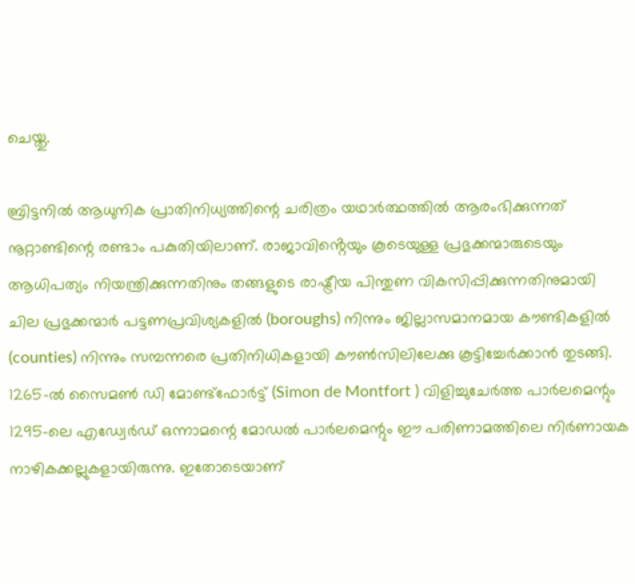ചെയ്തു.

ബ്രിട്ടനിൽ ആധുനിക പ്രാതിനിധ്യത്തിന്റെ ചരിത്രം യഥാർത്ഥത്തിൽ ആരംഭിക്കുന്നത് നൂറ്റാണ്ടിന്റെ രണ്ടാം പകുതിയിലാണ്. രാജാവിൻ്റെയും കൂടെയുള്ള പ്രഭുക്കന്മാരുടെയും ആധിപത്യം നിയന്ത്രിക്കുന്നതിനും തങ്ങളുടെ രാഷ്ട്രീയ പിന്തുണ വികസിപ്പിക്കുന്നതിനുമായി ചില പ്രഭുക്കന്മാർ പട്ടണപ്രവിശ്യകളിൽ (boroughs) നിന്നും ജില്ലാസമാനമായ കൗണ്ടികളിൽ (counties) നിന്നും സമ്പന്നരെ പ്രതിനിധികളായി കൗൺസിലിലേക്കു കൂട്ടിച്ചേർക്കാൻ തുടങ്ങി. 1265-ൽ സൈമൺ ഡി മോണ്ട്ഫോർട്ട് (Simon de Montfort ) വിളിച്ചുചേർത്ത പാർലമെന്റും 1295-ലെ എഡ്വേർഡ് ഒന്നാമന്റെ മോഡൽ പാർലമെന്റും ഈ പരിണാമത്തിലെ നിർണായക നാഴികക്കല്ലുകളായിരുന്നു. ഇതോടെയാണ്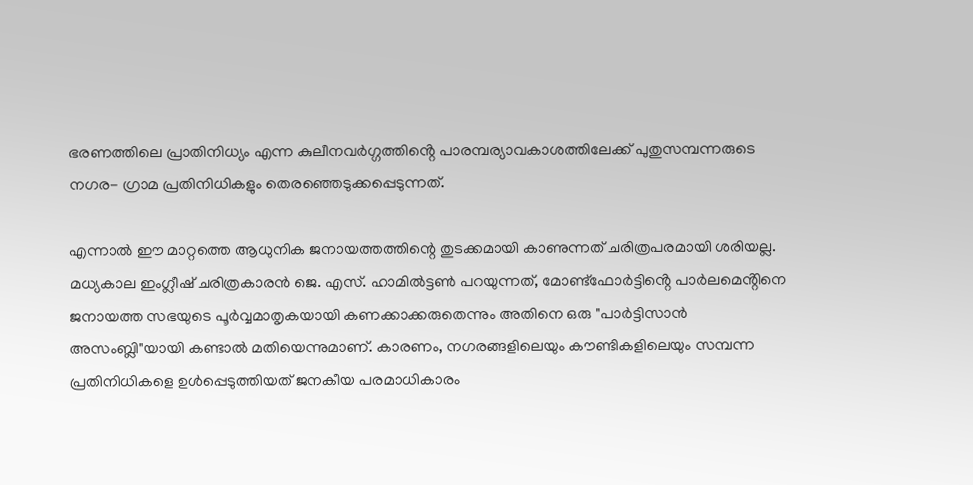ഭരണത്തിലെ പ്രാതിനിധ്യം എന്ന കുലീനവർഗ്ഗത്തിൻ്റെ പാരമ്പര്യാവകാശത്തിലേക്ക് പുതുസമ്പന്നരുടെ നഗര- ഗ്രാമ പ്രതിനിധികളും തെരഞ്ഞെടുക്കപ്പെടുന്നത്.

എന്നാൽ ഈ മാറ്റത്തെ ആധുനിക ജനായത്തത്തിന്റെ തുടക്കമായി കാണുന്നത് ചരിത്രപരമായി ശരിയല്ല. മധ്യകാല ഇംഗ്ലീഷ് ചരിത്രകാരൻ ജെ. എസ്. ഹാമിൽട്ടൺ പറയുന്നത്, മോണ്ട്ഫോർട്ടിൻ്റെ പാർലമെൻ്റിനെ ജനായത്ത സഭയുടെ പൂർവ്വമാതൃകയായി കണക്കാക്കരുതെന്നും അതിനെ ഒരു "പാർട്ടിസാൻ അസംബ്ലി"യായി കണ്ടാൽ മതിയെന്നുമാണ്. കാരണം, നഗരങ്ങളിലെയും കൗണ്ടികളിലെയും സമ്പന്ന പ്രതിനിധികളെ ഉൾപ്പെടുത്തിയത് ജനകീയ പരമാധികാരം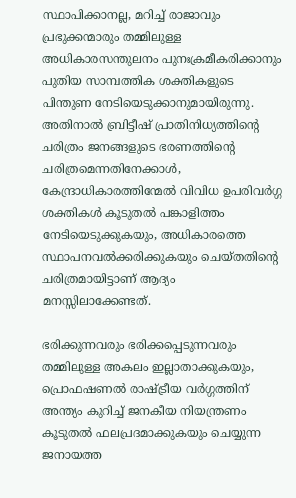സ്ഥാപിക്കാനല്ല, മറിച്ച് രാജാവും പ്രഭുക്കന്മാരും തമ്മിലുള്ള അധികാരസന്തുലനം പുനഃക്രമീകരിക്കാനും പുതിയ സാമ്പത്തിക ശക്തികളുടെ പിന്തുണ നേടിയെടുക്കാനുമായിരുന്നു. അതിനാൽ ബ്രിട്ടീഷ് പ്രാതിനിധ്യത്തിന്റെ ചരിത്രം ജനങ്ങളുടെ ഭരണത്തിന്റെ ചരിത്രമെന്നതിനേക്കാൾ, കേന്ദ്രാധികാരത്തിന്മേൽ വിവിധ ഉപരിവർഗ്ഗ ശക്തികൾ കൂടുതൽ പങ്കാളിത്തം നേടിയെടുക്കുകയും, അധികാരത്തെ സ്ഥാപനവൽക്കരിക്കുകയും ചെയ്തതിൻ്റെ ചരിത്രമായിട്ടാണ് ആദ്യം മനസ്സിലാക്കേണ്ടത്.

ഭരിക്കുന്നവരും ഭരിക്കപ്പെടുന്നവരും തമ്മിലുള്ള അകലം ഇല്ലാതാക്കുകയും, പ്രൊഫഷണൽ രാഷ്ട്രീയ വർഗ്ഗത്തിന് അന്ത്യം കുറിച്ച് ജനകീയ നിയന്ത്രണം കൂടുതൽ ഫലപ്രദമാക്കുകയും ചെയ്യുന്ന ജനായത്ത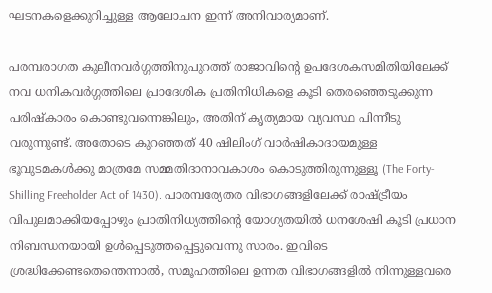ഘടനകളെക്കുറിച്ചുള്ള ആലോചന ഇന്ന് അനിവാര്യമാണ്.

പരമ്പരാഗത കുലീനവർഗ്ഗത്തിനുപുറത്ത് രാജാവിൻ്റെ ഉപദേശകസമിതിയിലേക്ക് നവ ധനികവർഗ്ഗത്തിലെ പ്രാദേശിക പ്രതിനിധികളെ കൂടി തെരഞ്ഞെടുക്കുന്ന പരിഷ്കാരം കൊണ്ടുവന്നെങ്കിലും, അതിന് കൃത്യമായ വ്യവസ്ഥ പിന്നീടു വരുന്നുണ്ട്. അതോടെ കുറഞ്ഞത് 40 ഷിലിംഗ് വാർഷികാദായമുള്ള ഭൂവുടമകൾക്കു മാത്രമേ സമ്മതിദാനാവകാശം കൊടുത്തിരുന്നുള്ളൂ (The Forty-Shilling Freeholder Act of 1430). പാരമ്പര്യേതര വിഭാഗങ്ങളിലേക്ക് രാഷ്ട്രീയം വിപുലമാക്കിയപ്പോഴും പ്രാതിനിധ്യത്തിൻ്റെ യോഗ്യതയിൽ ധനശേഷി കൂടി പ്രധാന നിബന്ധനയായി ഉൾപ്പെടുത്തപ്പെട്ടുവെന്നു സാരം. ഇവിടെ ശ്രദ്ധിക്കേണ്ടതെന്തെന്നാൽ, സമൂഹത്തിലെ ഉന്നത വിഭാഗങ്ങളിൽ നിന്നുള്ളവരെ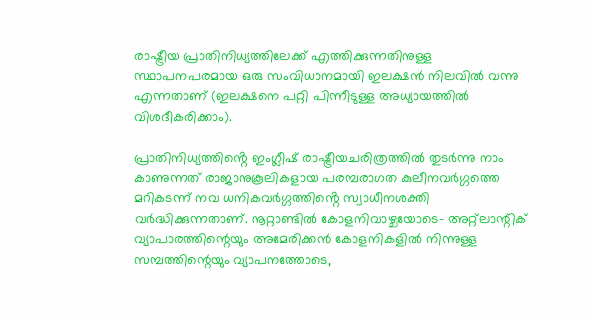രാഷ്ട്രീയ പ്രാതിനിധ്യത്തിലേക്ക് എത്തിക്കുന്നതിനുള്ള സ്ഥാപനപരമായ ഒരു സംവിധാനമായി ഇലക്ഷൻ നിലവിൽ വന്നു എന്നതാണ് (ഇലക്ഷനെ പറ്റി പിന്നീടുള്ള അധ്യായത്തിൽ വിശദീകരിക്കാം).

പ്രാതിനിധ്യത്തിൻ്റെ ഇംഗ്ലീഷ് രാഷ്ട്രീയചരിത്രത്തിൽ തുടർന്നു നാം കാണുന്നത് രാജാനുകൂലികളായ പരമ്പരാഗത കുലീനവർഗ്ഗത്തെ മറികടന്ന് നവ ധനികവർഗ്ഗത്തിൻ്റെ സ്വാധീനശക്തി വർദ്ധിക്കുന്നതാണ്. നൂറ്റാണ്ടിൽ കോളനിവാഴ്ചയോടെ- അറ്റ്ലാന്റിക് വ്യാപാരത്തിന്റെയും അമേരിക്കൻ കോളനികളിൽ നിന്നുള്ള സമ്പത്തിന്റെയും വ്യാപനത്തോടെ,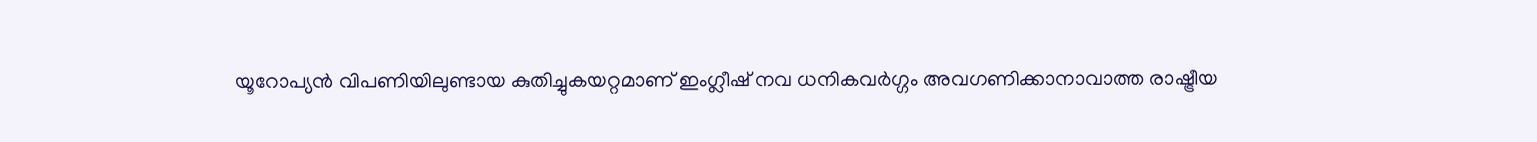യൂറോപ്യൻ വിപണിയിലുണ്ടായ കുതിച്ചുകയറ്റമാണ് ഇംഗ്ലീഷ് നവ ധനികവർഗ്ഗം അവഗണിക്കാനാവാത്ത രാഷ്ട്രീയ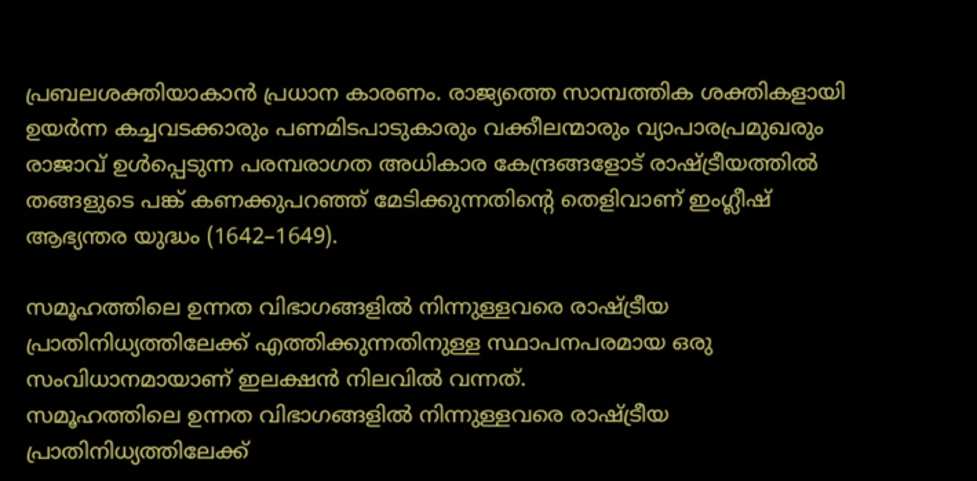പ്രബലശക്തിയാകാൻ പ്രധാന കാരണം. രാജ്യത്തെ സാമ്പത്തിക ശക്തികളായി ഉയർന്ന കച്ചവടക്കാരും പണമിടപാടുകാരും വക്കീലന്മാരും വ്യാപാരപ്രമുഖരും രാജാവ് ഉൾപ്പെടുന്ന പരമ്പരാഗത അധികാര കേന്ദ്രങ്ങളോട് രാഷ്ട്രീയത്തിൽ തങ്ങളുടെ പങ്ക് കണക്കുപറഞ്ഞ് മേടിക്കുന്നതിൻ്റെ തെളിവാണ് ഇംഗ്ലീഷ് ആഭ്യന്തര യുദ്ധം (1642–1649).

സമൂഹത്തിലെ ഉന്നത വിഭാഗങ്ങളിൽ നിന്നുള്ളവരെ രാഷ്ട്രീയ പ്രാതിനിധ്യത്തിലേക്ക് എത്തിക്കുന്നതിനുള്ള സ്ഥാപനപരമായ ഒരു സംവിധാനമായാണ് ഇലക്ഷൻ നിലവിൽ വന്നത്.
സമൂഹത്തിലെ ഉന്നത വിഭാഗങ്ങളിൽ നിന്നുള്ളവരെ രാഷ്ട്രീയ പ്രാതിനിധ്യത്തിലേക്ക്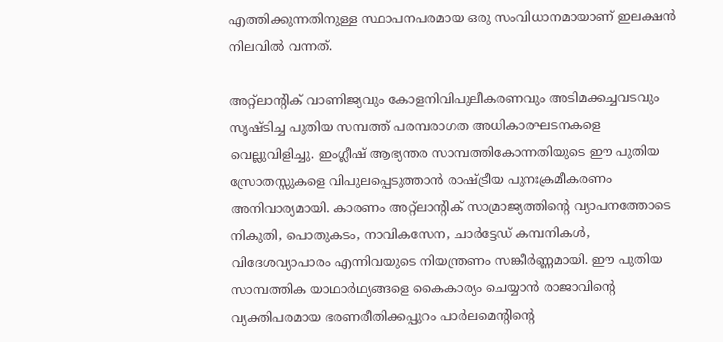എത്തിക്കുന്നതിനുള്ള സ്ഥാപനപരമായ ഒരു സംവിധാനമായാണ് ഇലക്ഷൻ നിലവിൽ വന്നത്.

അറ്റ്ലാന്റിക് വാണിജ്യവും കോളനിവിപുലീകരണവും അടിമക്കച്ചവടവും സൃഷ്ടിച്ച പുതിയ സമ്പത്ത് പരമ്പരാഗത അധികാരഘടനകളെ വെല്ലുവിളിച്ചു. ഇംഗ്ലീഷ് ആഭ്യന്തര സാമ്പത്തികോന്നതിയുടെ ഈ പുതിയ സ്രോതസ്സുകളെ വിപുലപ്പെടുത്താൻ രാഷ്ട്രീയ പുനഃക്രമീകരണം അനിവാര്യമായി. കാരണം അറ്റ്ലാന്റിക് സാമ്രാജ്യത്തിന്റെ വ്യാപനത്തോടെ നികുതി, പൊതുകടം, നാവികസേന, ചാർട്ടേഡ് കമ്പനികൾ, വിദേശവ്യാപാരം എന്നിവയുടെ നിയന്ത്രണം സങ്കീർണ്ണമായി. ഈ പുതിയ സാമ്പത്തിക യാഥാർഥ്യങ്ങളെ കൈകാര്യം ചെയ്യാൻ രാജാവിന്റെ വ്യക്തിപരമായ ഭരണരീതിക്കപ്പുറം പാർലമെന്റിന്റെ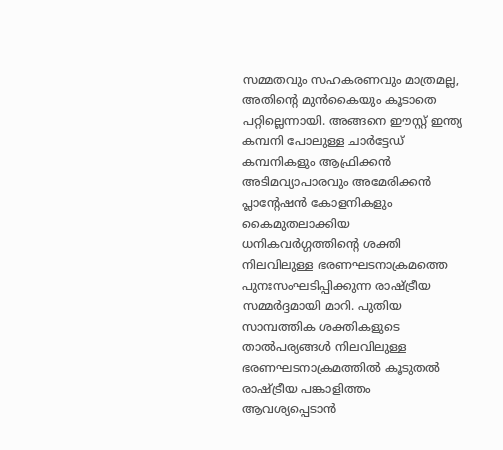സമ്മതവും സഹകരണവും മാത്രമല്ല, അതിൻ്റെ മുൻകൈയും കൂടാതെ പറ്റില്ലെന്നായി. അങ്ങനെ ഈസ്റ്റ് ഇന്ത്യ കമ്പനി പോലുള്ള ചാർട്ടേഡ് കമ്പനികളും ആഫ്രിക്കൻ അടിമവ്യാപാരവും അമേരിക്കൻ പ്ലാൻ്റേഷൻ കോളനികളും കൈമുതലാക്കിയ ധനികവർഗ്ഗത്തിൻ്റെ ശക്തി നിലവിലുള്ള ഭരണഘടനാക്രമത്തെ പുനഃസംഘടിപ്പിക്കുന്ന രാഷ്ട്രീയ സമ്മർദ്ദമായി മാറി. പുതിയ സാമ്പത്തിക ശക്തികളുടെ താൽപര്യങ്ങൾ നിലവിലുള്ള ഭരണഘടനാക്രമത്തിൽ കൂടുതൽ രാഷ്ട്രീയ പങ്കാളിത്തം ആവശ്യപ്പെടാൻ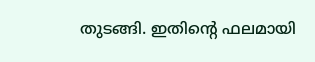തുടങ്ങി. ഇതിന്റെ ഫലമായി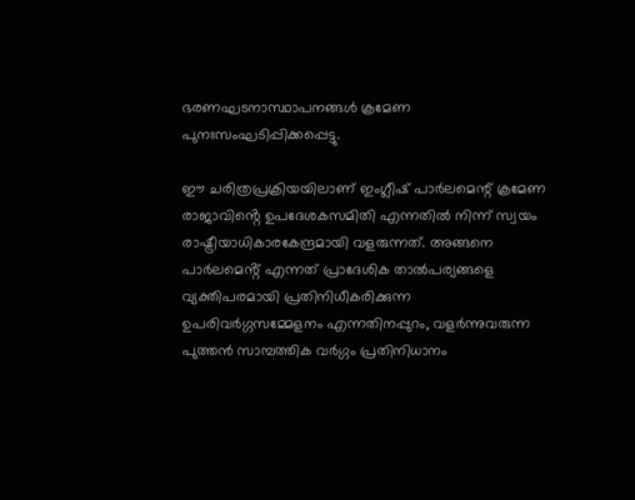ഭരണഘടനാസ്ഥാപനങ്ങൾ ക്രമേണ പുനഃസംഘടിപ്പിക്കപ്പെട്ടു.

ഈ ചരിത്രപ്രക്രിയയിലാണ് ഇംഗ്ലീഷ് പാർലമെന്റ് ക്രമേണ രാജാവിൻ്റെ ഉപദേശകസമിതി എന്നതിൽ നിന്ന് സ്വയം രാഷ്ട്രീയാധികാരകേന്ദ്രമായി വളരുന്നത്. അങ്ങനെ പാർലമെൻ്റ് എന്നത് പ്രാദേശിക താൽപര്യങ്ങളെ വ്യക്തിപരമായി പ്രതിനിധീകരിക്കുന്ന ഉപരിവർഗ്ഗസമ്മേളനം എന്നതിനപ്പുറം, വളർന്നുവരുന്ന പുത്തൻ സാമ്പത്തിക വർഗ്ഗം പ്രതിനിധാനം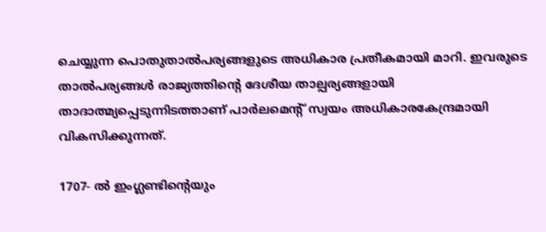ചെയ്യുന്ന പൊതുതാൽപര്യങ്ങളുടെ അധികാര പ്രതീകമായി മാറി. ഇവരുടെ താൽപര്യങ്ങൾ രാജ്യത്തിൻ്റെ ദേശീയ താല്പര്യങ്ങളായി താദാത്മ്യപ്പെടുന്നിടത്താണ് പാർലമെൻ്റ് സ്വയം അധികാരകേന്ദ്രമായി വികസിക്കുന്നത്.

1707- ൽ ഇംഗ്ലണ്ടിൻ്റെയും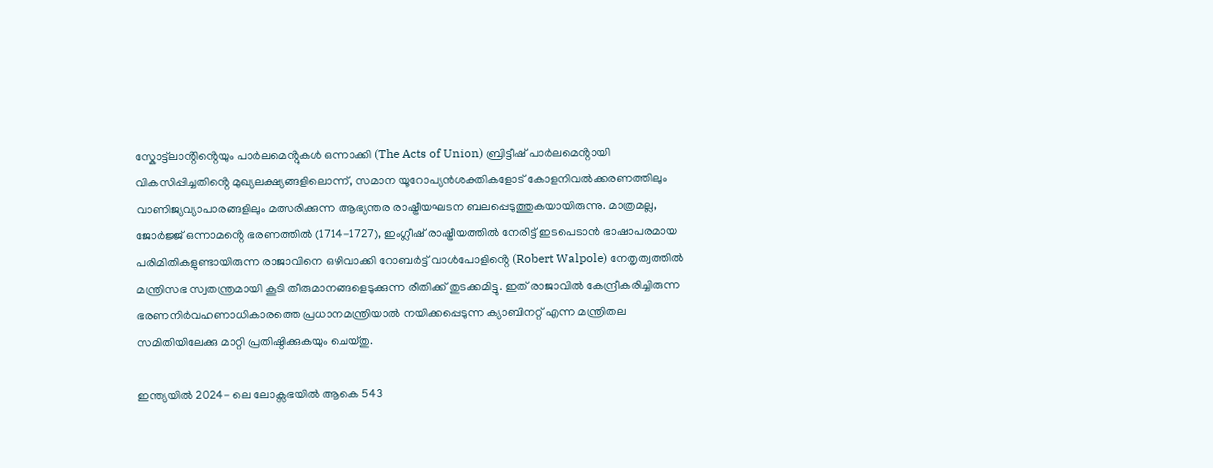സ്കോട്ട്ലാൻ്റിൻ്റെയും പാർലമെൻ്റുകൾ ഒന്നാക്കി (The Acts of Union) ബ്രിട്ടീഷ് പാർലമെൻ്റായി വികസിപ്പിച്ചതിൻ്റെ മുഖ്യലക്ഷ്യങ്ങളിലൊന്ന്, സമാന യൂറോപ്യൻശക്തികളോട് കോളനിവൽക്കരണത്തിലും വാണിജ്യവ്യാപാരങ്ങളിലും മത്സരിക്കുന്ന ആഭ്യന്തര രാഷ്ട്രീയഘടന ബലപ്പെടുത്തുകയായിരുന്നു. മാത്രമല്ല, ജോർജ്ജ് ഒന്നാമൻ്റെ ഭരണത്തിൽ (1714-1727), ഇംഗ്ലീഷ് രാഷ്ട്രീയത്തിൽ നേരിട്ട് ഇടപെടാൻ ഭാഷാപരമായ പരിമിതികളുണ്ടായിരുന്ന രാജാവിനെ ഒഴിവാക്കി റോബർട്ട് വാൾപോളിൻ്റെ (Robert Walpole) നേതൃത്വത്തിൽ മന്ത്രിസഭ സ്വതന്ത്രമായി കൂടി തീരുമാനങ്ങളെടുക്കുന്ന രീതിക്ക് തുടക്കമിട്ടു. ഇത് രാജാവിൽ കേന്ദ്രീകരിച്ചിരുന്ന ഭരണനിർവഹണാധികാരത്തെ പ്രധാനമന്ത്രിയാൽ നയിക്കപ്പെടുന്ന ക്യാബിനറ്റ് എന്ന മന്ത്രിതല സമിതിയിലേക്കു മാറ്റി പ്രതിഷ്ഠിക്കുകയും ചെയ്തു.

ഇന്ത്യയിൽ 2024- ലെ ലോക്സഭയിൽ ആകെ 543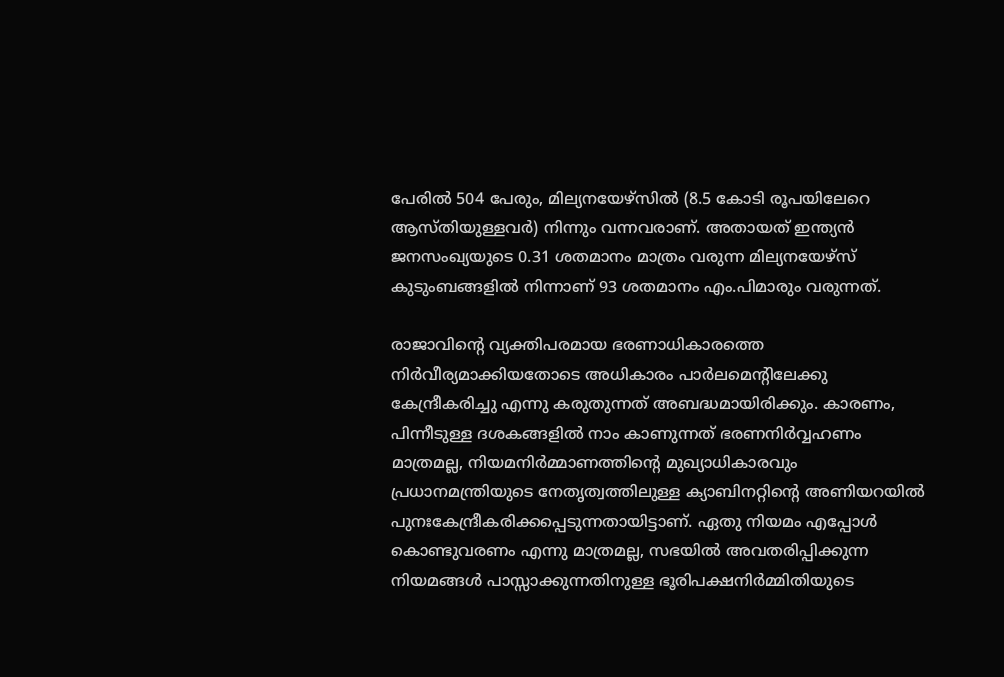പേരിൽ 504 പേരും, മില്യനയേഴ്സിൽ (8.5 കോടി രൂപയിലേറെ ആസ്തിയുള്ളവർ) നിന്നും വന്നവരാണ്. അതായത് ഇന്ത്യൻ ജനസംഖ്യയുടെ 0.31 ശതമാനം മാത്രം വരുന്ന മില്യനയേഴ്‌സ് കുടുംബങ്ങളിൽ നിന്നാണ് 93 ശതമാനം എം.പിമാരും വരുന്നത്.

രാജാവിന്റെ വ്യക്തിപരമായ ഭരണാധികാരത്തെ നിർവീര്യമാക്കിയതോടെ അധികാരം പാർലമെന്റിലേക്കു കേന്ദ്രീകരിച്ചു എന്നു കരുതുന്നത് അബദ്ധമായിരിക്കും. കാരണം, പിന്നീടുള്ള ദശകങ്ങളിൽ നാം കാണുന്നത് ഭരണനിർവ്വഹണം മാത്രമല്ല, നിയമനിർമ്മാണത്തിൻ്റെ മുഖ്യാധികാരവും പ്രധാനമന്ത്രിയുടെ നേതൃത്വത്തിലുള്ള ക്യാബിനറ്റിൻ്റെ അണിയറയിൽ പുനഃകേന്ദ്രീകരിക്കപ്പെടുന്നതായിട്ടാണ്. ഏതു നിയമം എപ്പോൾ കൊണ്ടുവരണം എന്നു മാത്രമല്ല, സഭയിൽ അവതരിപ്പിക്കുന്ന നിയമങ്ങൾ പാസ്സാക്കുന്നതിനുള്ള ഭൂരിപക്ഷനിർമ്മിതിയുടെ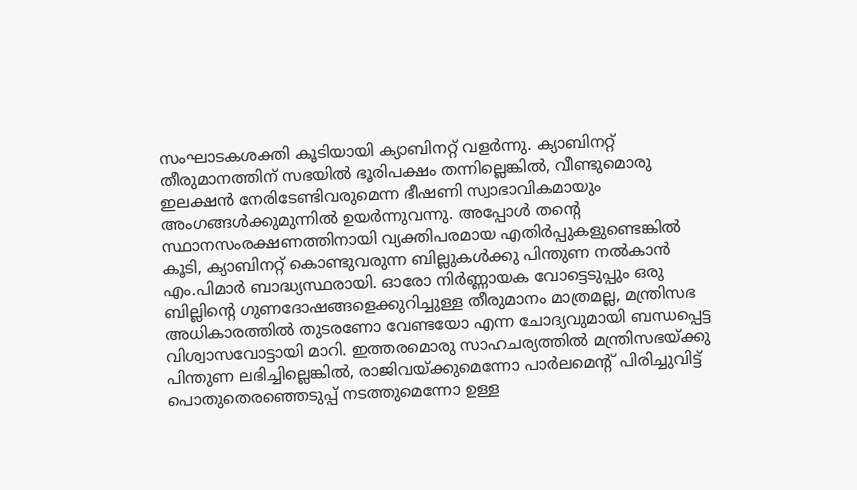സംഘാടകശക്തി കൂടിയായി ക്യാബിനറ്റ് വളർന്നു. ക്യാബിനറ്റ് തീരുമാനത്തിന് സഭയിൽ ഭൂരിപക്ഷം തന്നില്ലെങ്കിൽ, വീണ്ടുമൊരു ഇലക്ഷൻ നേരിടേണ്ടിവരുമെന്ന ഭീഷണി സ്വാഭാവികമായും അംഗങ്ങൾക്കുമുന്നിൽ ഉയർന്നുവന്നു. അപ്പോൾ തൻ്റെ സ്ഥാനസംരക്ഷണത്തിനായി വ്യക്തിപരമായ എതിർപ്പുകളുണ്ടെങ്കിൽ കൂടി, ക്യാബിനറ്റ് കൊണ്ടുവരുന്ന ബില്ലുകൾക്കു പിന്തുണ നൽകാൻ എം.പിമാർ ബാദ്ധ്യസ്ഥരായി. ഓരോ നിർണ്ണായക വോട്ടെടുപ്പും ഒരു ബില്ലിന്റെ ഗുണദോഷങ്ങളെക്കുറിച്ചുള്ള തീരുമാനം മാത്രമല്ല, മന്ത്രിസഭ അധികാരത്തിൽ തുടരണോ വേണ്ടയോ എന്ന ചോദ്യവുമായി ബന്ധപ്പെട്ട വിശ്വാസവോട്ടായി മാറി. ഇത്തരമൊരു സാഹചര്യത്തിൽ മന്ത്രിസഭയ്ക്കു പിന്തുണ ലഭിച്ചില്ലെങ്കിൽ, രാജിവയ്ക്കുമെന്നോ പാർലമെന്റ് പിരിച്ചുവിട്ട് പൊതുതെരഞ്ഞെടുപ്പ് നടത്തുമെന്നോ ഉള്ള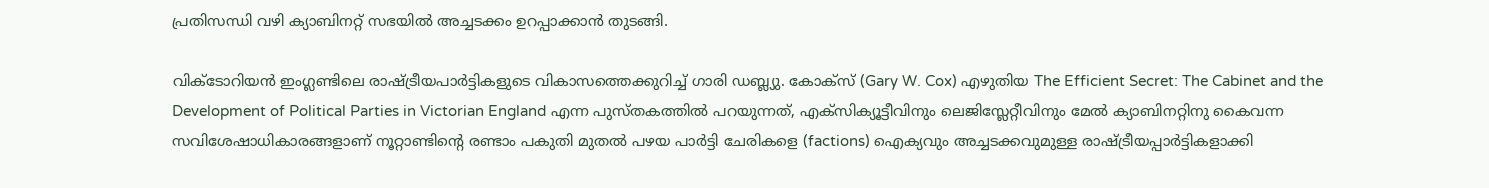പ്രതിസന്ധി വഴി ക്യാബിനറ്റ് സഭയിൽ അച്ചടക്കം ഉറപ്പാക്കാൻ തുടങ്ങി.

വിക്ടോറിയൻ ഇംഗ്ലണ്ടിലെ രാഷ്ട്രീയപാർട്ടികളുടെ വികാസത്തെക്കുറിച്ച് ഗാരി ഡബ്ല്യു. കോക്സ് (Gary W. Cox) എഴുതിയ The Efficient Secret: The Cabinet and the Development of Political Parties in Victorian England എന്ന പുസ്തകത്തിൽ പറയുന്നത്, എക്സിക്യൂട്ടീവിനും ലെജിസ്ലേറ്റീവിനും മേൽ ക്യാബിനറ്റിനു കൈവന്ന സവിശേഷാധികാരങ്ങളാണ് നൂറ്റാണ്ടിന്റെ രണ്ടാം പകുതി മുതൽ പഴയ പാർട്ടി ചേരികളെ (factions) ഐക്യവും അച്ചടക്കവുമുള്ള രാഷ്ട്രീയപ്പാർട്ടികളാക്കി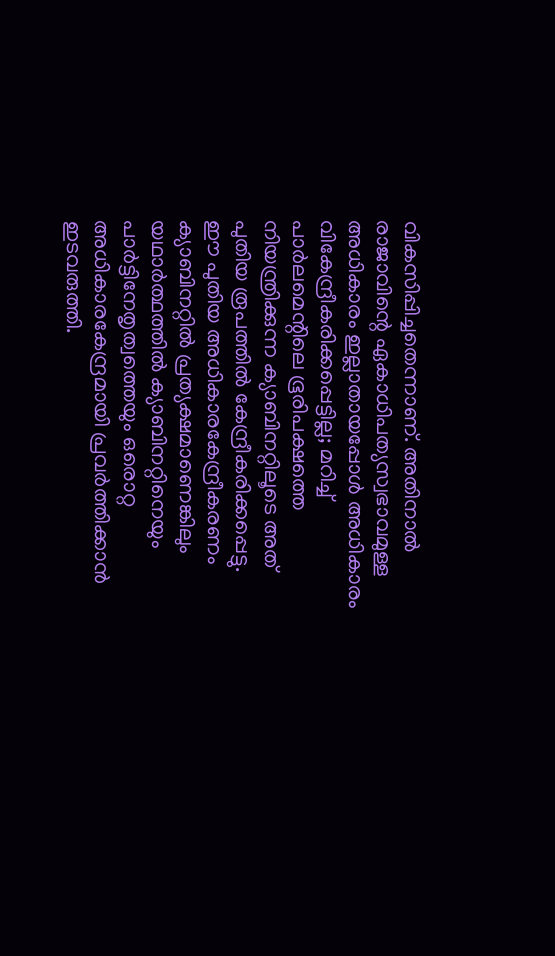വികസിപ്പിച്ചതെന്നാണ്. അതിനാൽ രാജാവിന്റെ ഏകാധിപത്യസ്വഭാവമുള്ള അധികാരം ഇല്ലാതായപ്പോൾ അധികാരം വികേന്ദ്രീകരിക്കപ്പെട്ടില്ല; മറിച്ച് പാർലമെന്റിലെ ഭൂരിപക്ഷത്തെ നിയന്ത്രിക്കുന്ന ക്യാബിനറ്റിലൂടെ അത് പുതിയ രൂപത്തിൽ കേന്ദ്രീകരിക്കപ്പെട്ടു. ഈ പുതിയ അധികാരകേന്ദ്രീകരണം ക്യാബിനറ്റിൽ പ്രത്യക്ഷമാണെങ്കിലും യഥാർത്ഥത്തിൽ ക്യാബിനറ്റിനെയും പാർട്ടിനേതൃത്വത്തെയും ഒരൊറ്റ അധികാരകേന്ദ്രമായി പ്രവർത്തിക്കാൻ ഇടവരുത്തി.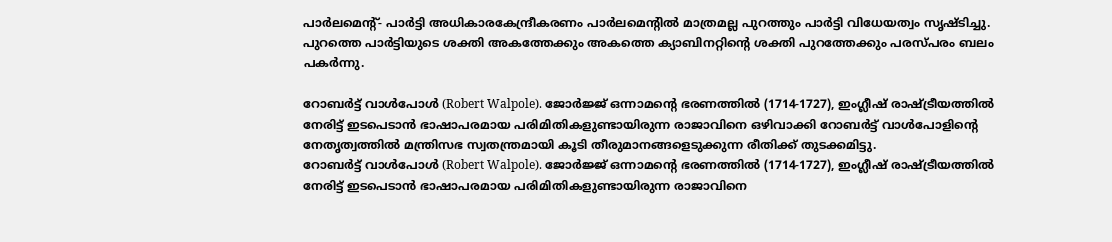പാർലമെൻ്റ്- പാർട്ടി അധികാരകേന്ദ്രീകരണം പാർലമെൻ്റിൽ മാത്രമല്ല പുറത്തും പാർട്ടി വിധേയത്വം സൃഷ്ടിച്ചു. പുറത്തെ പാർട്ടിയുടെ ശക്തി അകത്തേക്കും അകത്തെ ക്യാബിനറ്റിൻ്റെ ശക്തി പുറത്തേക്കും പരസ്പരം ബലം പകർന്നു.

റോബർട്ട് വാൾപോള്‍ (Robert Walpole). ജോർജ്ജ് ഒന്നാമൻ്റെ ഭരണത്തിൽ (1714-1727), ഇംഗ്ലീഷ് രാഷ്ട്രീയത്തിൽ നേരിട്ട് ഇടപെടാൻ ഭാഷാപരമായ പരിമിതികളുണ്ടായിരുന്ന രാജാവിനെ ഒഴിവാക്കി റോബർട്ട് വാൾപോളിൻ്റെ നേതൃത്വത്തിൽ മന്ത്രിസഭ സ്വതന്ത്രമായി കൂടി തീരുമാനങ്ങളെടുക്കുന്ന രീതിക്ക് തുടക്കമിട്ടു.
റോബർട്ട് വാൾപോള്‍ (Robert Walpole). ജോർജ്ജ് ഒന്നാമൻ്റെ ഭരണത്തിൽ (1714-1727), ഇംഗ്ലീഷ് രാഷ്ട്രീയത്തിൽ നേരിട്ട് ഇടപെടാൻ ഭാഷാപരമായ പരിമിതികളുണ്ടായിരുന്ന രാജാവിനെ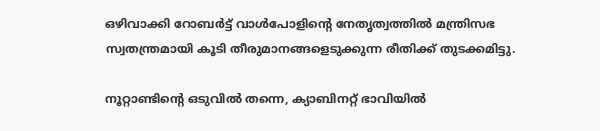ഒഴിവാക്കി റോബർട്ട് വാൾപോളിൻ്റെ നേതൃത്വത്തിൽ മന്ത്രിസഭ സ്വതന്ത്രമായി കൂടി തീരുമാനങ്ങളെടുക്കുന്ന രീതിക്ക് തുടക്കമിട്ടു.

നൂറ്റാണ്ടിൻ്റെ ഒടുവിൽ തന്നെ, ക്യാബിനറ്റ് ഭാവിയിൽ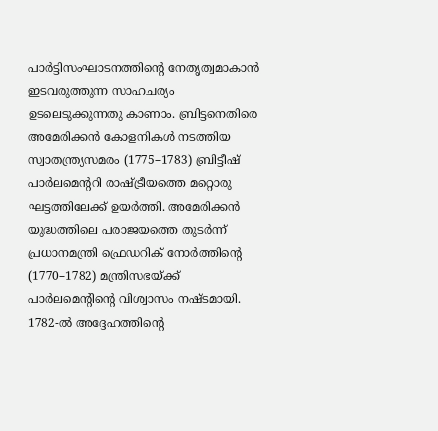പാർട്ടിസംഘാടനത്തിൻ്റെ നേതൃത്വമാകാൻ ഇടവരുത്തുന്ന സാഹചര്യം ഉടലെടുക്കുന്നതു കാണാം. ബ്രിട്ടനെതിരെ അമേരിക്കൻ കോളനികൾ നടത്തിയ സ്വാതന്ത്ര്യസമരം (1775–1783) ബ്രിട്ടീഷ് പാർലമെന്ററി രാഷ്ട്രീയത്തെ മറ്റൊരു ഘട്ടത്തിലേക്ക് ഉയർത്തി. അമേരിക്കൻ യുദ്ധത്തിലെ പരാജയത്തെ തുടർന്ന് പ്രധാനമന്ത്രി ഫ്രെഡറിക് നോർത്തിന്റെ (1770–1782) മന്ത്രിസഭയ്ക്ക് പാർലമെന്റിന്റെ വിശ്വാസം നഷ്ടമായി. 1782-ൽ അദ്ദേഹത്തിൻ്റെ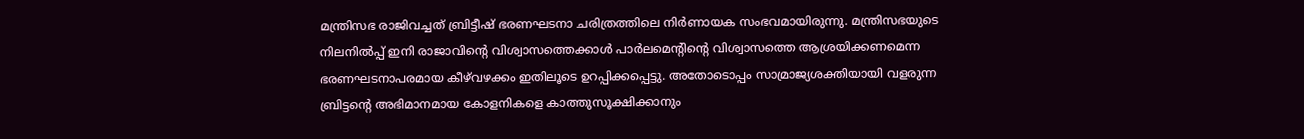മന്ത്രിസഭ രാജിവച്ചത് ബ്രിട്ടീഷ് ഭരണഘടനാ ചരിത്രത്തിലെ നിർണായക സംഭവമായിരുന്നു. മന്ത്രിസഭയുടെ നിലനിൽപ്പ് ഇനി രാജാവിന്റെ വിശ്വാസത്തെക്കാൾ പാർലമെന്റിന്റെ വിശ്വാസത്തെ ആശ്രയിക്കണമെന്ന ഭരണഘടനാപരമായ കീഴ്‌വഴക്കം ഇതിലൂടെ ഉറപ്പിക്കപ്പെട്ടു. അതോടൊപ്പം സാമ്രാജ്യശക്തിയായി വളരുന്ന ബ്രിട്ടൻ്റെ അഭിമാനമായ കോളനികളെ കാത്തുസൂക്ഷിക്കാനും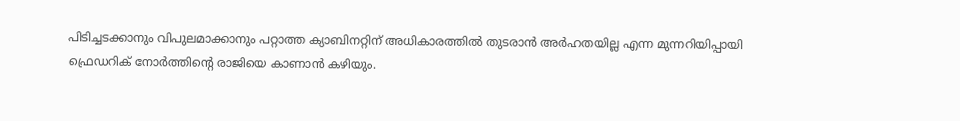പിടിച്ചടക്കാനും വിപുലമാക്കാനും പറ്റാത്ത ക്യാബിനറ്റിന് അധികാരത്തിൽ തുടരാൻ അർഹതയില്ല എന്ന മുന്നറിയിപ്പായി ഫ്രെഡറിക് നോർത്തിൻ്റെ രാജിയെ കാണാൻ കഴിയും.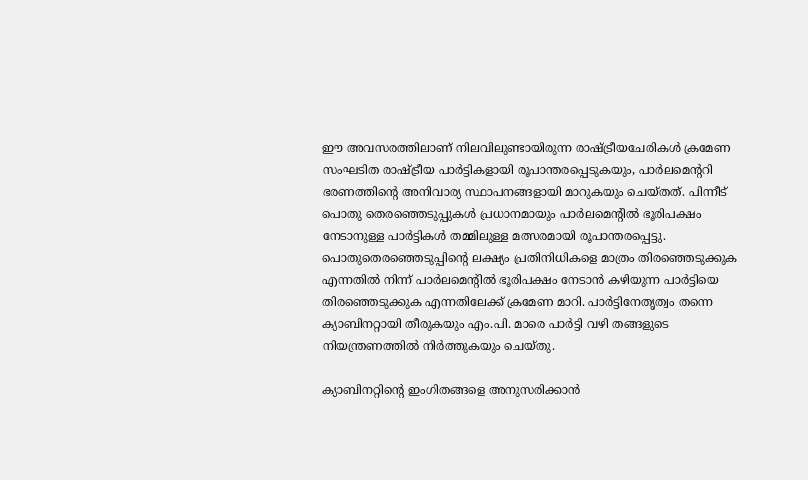ഈ അവസരത്തിലാണ് നിലവിലുണ്ടായിരുന്ന രാഷ്ട്രീയചേരികൾ ക്രമേണ സംഘടിത രാഷ്ട്രീയ പാർട്ടികളായി രൂപാന്തരപ്പെടുകയും, പാർലമെന്ററി ഭരണത്തിന്റെ അനിവാര്യ സ്ഥാപനങ്ങളായി മാറുകയും ചെയ്തത്. പിന്നീട് പൊതു തെരഞ്ഞെടുപ്പുകൾ പ്രധാനമായും പാർലമെന്റിൽ ഭൂരിപക്ഷം നേടാനുള്ള പാർട്ടികൾ തമ്മിലുള്ള മത്സരമായി രൂപാന്തരപ്പെട്ടു. പൊതുതെരഞ്ഞെടുപ്പിന്റെ ലക്ഷ്യം പ്രതിനിധികളെ മാത്രം തിരഞ്ഞെടുക്കുക എന്നതിൽ നിന്ന് പാർലമെന്റിൽ ഭൂരിപക്ഷം നേടാൻ കഴിയുന്ന പാർട്ടിയെ തിരഞ്ഞെടുക്കുക എന്നതിലേക്ക് ക്രമേണ മാറി. പാർട്ടിനേതൃത്വം തന്നെ ക്യാബിനറ്റായി തീരുകയും എം.പി. മാരെ പാർട്ടി വഴി തങ്ങളുടെ നിയന്ത്രണത്തിൽ നിർത്തുകയും ചെയ്തു.

ക്യാബിനറ്റിൻ്റെ ഇംഗിതങ്ങളെ അനുസരിക്കാൻ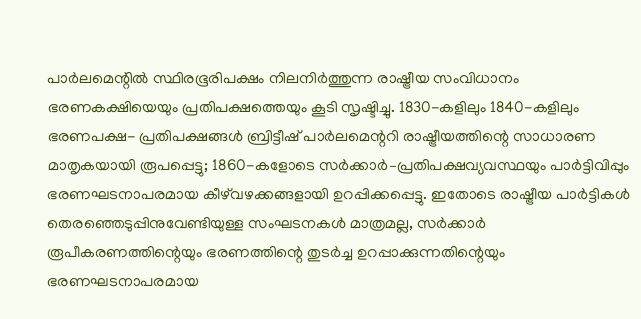പാർലമെന്റിൽ സ്ഥിരഭൂരിപക്ഷം നിലനിർത്തുന്ന രാഷ്ട്രീയ സംവിധാനം ഭരണകക്ഷിയെയും പ്രതിപക്ഷത്തെയും കൂടി സൃഷ്ടിച്ചു. 1830-കളിലും 1840-കളിലും ഭരണപക്ഷ- പ്രതിപക്ഷങ്ങൾ ബ്രിട്ടീഷ് പാർലമെന്ററി രാഷ്ട്രീയത്തിന്റെ സാധാരണ മാതൃകയായി രൂപപ്പെട്ടു; 1860-കളോടെ സർക്കാർ–പ്രതിപക്ഷവ്യവസ്ഥയും പാർട്ടിവിപ്പും ഭരണഘടനാപരമായ കീഴ്‌വഴക്കങ്ങളായി ഉറപ്പിക്കപ്പെട്ടു. ഇതോടെ രാഷ്ട്രീയ പാർട്ടികൾ തെരഞ്ഞെടുപ്പിനുവേണ്ടിയുള്ള സംഘടനകൾ മാത്രമല്ല, സർക്കാർ രൂപീകരണത്തിന്റെയും ഭരണത്തിന്റെ തുടർച്ച ഉറപ്പാക്കുന്നതിന്റെയും ഭരണഘടനാപരമായ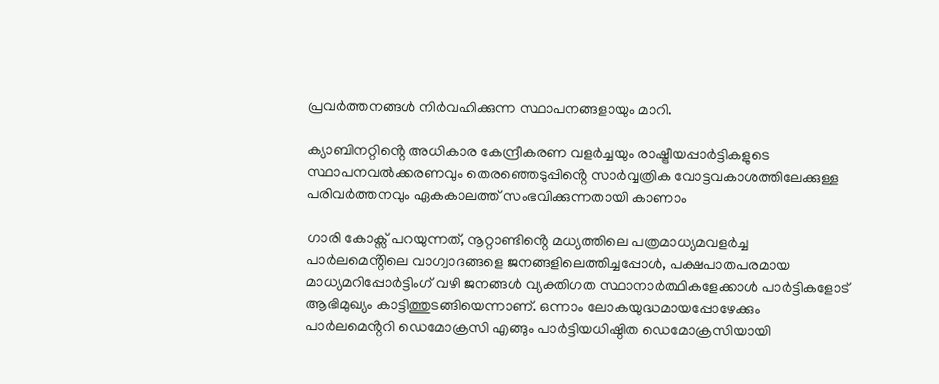പ്രവർത്തനങ്ങൾ നിർവഹിക്കുന്ന സ്ഥാപനങ്ങളായും മാറി.

ക്യാബിനറ്റിൻ്റെ അധികാര കേന്ദ്രീകരണ വളർച്ചയും രാഷ്ട്രീയപ്പാർട്ടികളുടെ സ്ഥാപനവൽക്കരണവും തെരഞ്ഞെടുപ്പിൻ്റെ സാർവ്വത്രിക വോട്ടവകാശത്തിലേക്കുള്ള പരിവർത്തനവും ഏകകാലത്ത് സംഭവിക്കുന്നതായി കാണാം

ഗാരി കോക്സ് പറയുന്നത്, നൂറ്റാണ്ടിൻ്റെ മധ്യത്തിലെ പത്രമാധ്യമവളർച്ച പാർലമെൻ്റിലെ വാഗ്വാദങ്ങളെ ജനങ്ങളിലെത്തിച്ചപ്പോൾ, പക്ഷപാതപരമായ മാധ്യമറിപ്പോർട്ടിംഗ് വഴി ജനങ്ങൾ വ്യക്തിഗത സ്ഥാനാർത്ഥികളേക്കാൾ പാർട്ടികളോട് ആഭിമുഖ്യം കാട്ടിത്തുടങ്ങിയെന്നാണ്. ഒന്നാം ലോകയുദ്ധമായപ്പോഴേക്കും പാർലമെൻ്ററി ഡെമോക്രസി എങ്ങും പാർട്ടിയധിഷ്ഠിത ഡെമോക്രസിയായി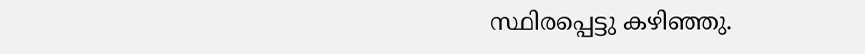സ്ഥിരപ്പെട്ടു കഴിഞ്ഞു.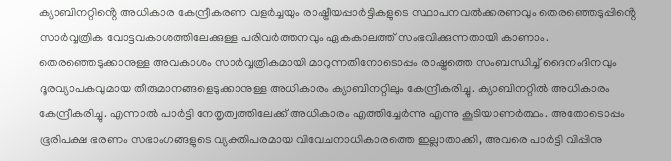ക്യാബിനറ്റിൻ്റെ അധികാര കേന്ദ്രീകരണ വളർച്ചയും രാഷ്ട്രീയപ്പാർട്ടികളുടെ സ്ഥാപനവൽക്കരണവും തെരഞ്ഞെടുപ്പിൻ്റെ സാർവ്വത്രിക വോട്ടവകാശത്തിലേക്കുള്ള പരിവർത്തനവും ഏകകാലത്ത് സംഭവിക്കുന്നതായി കാണാം. തെരഞ്ഞെടുക്കാനുള്ള അവകാശം സാർവ്വത്രികമായി മാറുന്നതിനോടൊപ്പം രാഷ്ട്രത്തെ സംബന്ധിച്ച് ദൈനംദിനവും ദൂരവ്യാപകവുമായ തീരുമാനങ്ങളെടുക്കാനുള്ള അധികാരം ക്യാബിനറ്റിലും കേന്ദ്രീകരിച്ചു. ക്യാബിനറ്റിൽ അധികാരം കേന്ദ്രീകരിച്ചു. എന്നാൽ പാർട്ടി നേതൃത്വത്തിലേക്ക് അധികാരം എത്തിച്ചേർന്നു എന്നു കൂടിയാണർത്ഥം. അതോടൊപ്പം ഭൂരിപക്ഷ ഭരണം സഭാംഗങ്ങളുടെ വ്യക്തിപരമായ വിവേചനാധികാരത്തെ ഇല്ലാതാക്കി, അവരെ പാർട്ടി വിപ്പിനു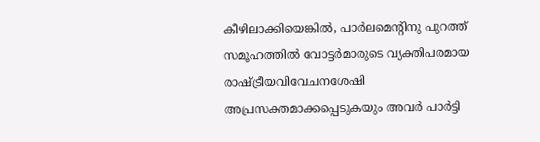കീഴിലാക്കിയെങ്കിൽ, പാർലമെൻ്റിനു പുറത്ത് സമൂഹത്തിൽ വോട്ടർമാരുടെ വ്യക്തിപരമായ രാഷ്ട്രീയവിവേചനശേഷി അപ്രസക്തമാക്കപ്പെടുകയും അവർ പാർട്ടി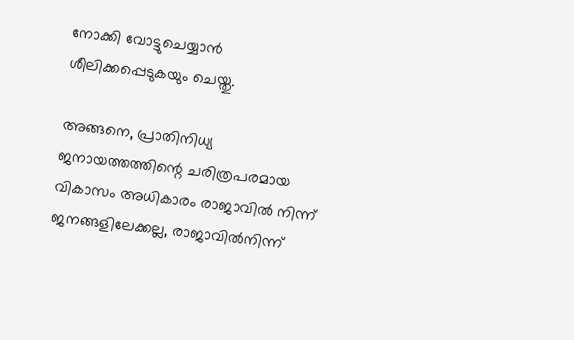നോക്കി വോട്ടുചെയ്യാൻ ശീലിക്കപ്പെടുകയും ചെയ്തു.

അങ്ങനെ, പ്രാതിനിധ്യ ജനായത്തത്തിന്റെ ചരിത്രപരമായ വികാസം അധികാരം രാജാവിൽ നിന്ന് ജനങ്ങളിലേക്കല്ല, രാജാവിൽനിന്ന്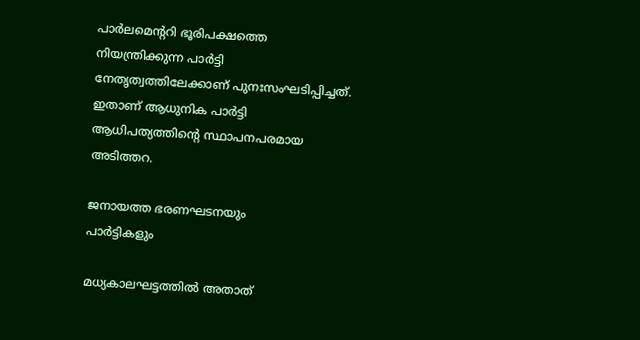പാർലമെന്ററി ഭൂരിപക്ഷത്തെ നിയന്ത്രിക്കുന്ന പാർട്ടി നേതൃത്വത്തിലേക്കാണ് പുനഃസംഘടിപ്പിച്ചത്. ഇതാണ് ആധുനിക പാർട്ടി ആധിപത്യത്തിന്റെ സ്ഥാപനപരമായ അടിത്തറ.

ജനായത്ത ഭരണഘടനയും
പാർട്ടികളും

മധ്യകാലഘട്ടത്തിൽ അതാത്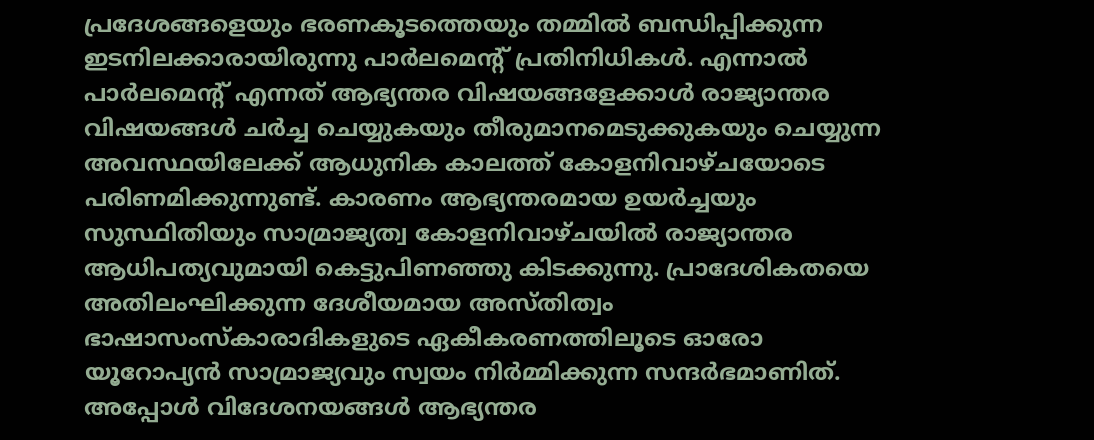പ്രദേശങ്ങളെയും ഭരണകൂടത്തെയും തമ്മിൽ ബന്ധിപ്പിക്കുന്ന ഇടനിലക്കാരായിരുന്നു പാർലമെൻ്റ് പ്രതിനിധികൾ. എന്നാൽ പാർലമെൻ്റ് എന്നത് ആഭ്യന്തര വിഷയങ്ങളേക്കാൾ രാജ്യാന്തര വിഷയങ്ങൾ ചർച്ച ചെയ്യുകയും തീരുമാനമെടുക്കുകയും ചെയ്യുന്ന അവസ്ഥയിലേക്ക് ആധുനിക കാലത്ത് കോളനിവാഴ്ചയോടെ പരിണമിക്കുന്നുണ്ട്. കാരണം ആഭ്യന്തരമായ ഉയർച്ചയും സുസ്ഥിതിയും സാമ്രാജ്യത്വ കോളനിവാഴ്ചയിൽ രാജ്യാന്തര ആധിപത്യവുമായി കെട്ടുപിണഞ്ഞു കിടക്കുന്നു. പ്രാദേശികതയെ അതിലംഘിക്കുന്ന ദേശീയമായ അസ്തിത്വം ഭാഷാസംസ്കാരാദികളുടെ ഏകീകരണത്തിലൂടെ ഓരോ യൂറോപ്യൻ സാമ്രാജ്യവും സ്വയം നിർമ്മിക്കുന്ന സന്ദർഭമാണിത്. അപ്പോൾ വിദേശനയങ്ങൾ ആഭ്യന്തര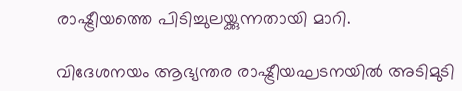രാഷ്ട്രീയത്തെ പിടിച്ചുലയ്ക്കുന്നതായി മാറി.

വിദേശനയം ആഭ്യന്തര രാഷ്ട്രീയഘടനയിൽ അടിമുടി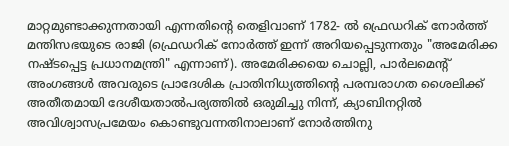മാറ്റമുണ്ടാക്കുന്നതായി എന്നതിൻ്റെ തെളിവാണ് 1782- ൽ ഫ്രെഡറിക് നോർത്ത് മന്തിസഭയുടെ രാജി (ഫ്രെഡറിക് നോർത്ത് ഇന്ന് അറിയപ്പെടുന്നതും "അമേരിക്ക നഷ്ടപ്പെട്ട പ്രധാനമന്ത്രി" എന്നാണ്). അമേരിക്കയെ ചൊല്ലി, പാർലമെൻ്റ് അംഗങ്ങൾ അവരുടെ പ്രാദേശിക പ്രാതിനിധ്യത്തിൻ്റെ പരമ്പരാഗത ശൈലിക്ക് അതീതമായി ദേശീയതാൽപര്യത്തിൽ ഒരുമിച്ചു നിന്ന്, ക്യാബിനറ്റിൽ അവിശ്വാസപ്രമേയം കൊണ്ടുവന്നതിനാലാണ് നോർത്തിനു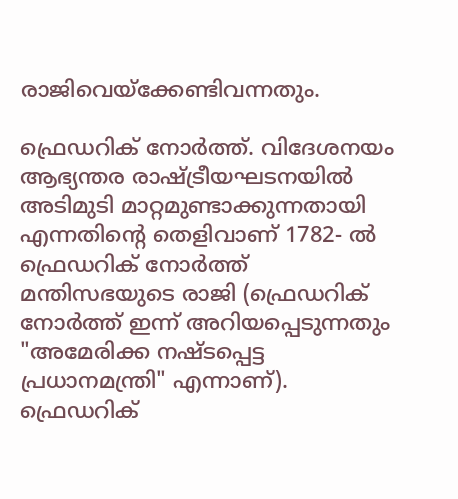രാജിവെയ്ക്കേണ്ടിവന്നതും.

ഫ്രെഡറിക് നോർത്ത്. വിദേശനയം ആഭ്യന്തര രാഷ്ട്രീയഘടനയിൽ അടിമുടി മാറ്റമുണ്ടാക്കുന്നതായി എന്നതിൻ്റെ തെളിവാണ് 1782- ൽ ഫ്രെഡറിക് നോർത്ത് മന്തിസഭയുടെ രാജി (ഫ്രെഡറിക് നോർത്ത് ഇന്ന് അറിയപ്പെടുന്നതും "അമേരിക്ക നഷ്ടപ്പെട്ട പ്രധാനമന്ത്രി" എന്നാണ്).
ഫ്രെഡറിക്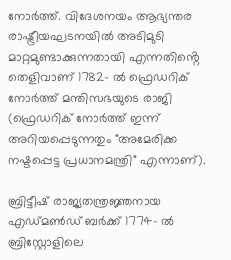നോർത്ത്. വിദേശനയം ആഭ്യന്തര രാഷ്ട്രീയഘടനയിൽ അടിമുടി മാറ്റമുണ്ടാക്കുന്നതായി എന്നതിൻ്റെ തെളിവാണ് 1782- ൽ ഫ്രെഡറിക് നോർത്ത് മന്തിസഭയുടെ രാജി (ഫ്രെഡറിക് നോർത്ത് ഇന്ന് അറിയപ്പെടുന്നതും "അമേരിക്ക നഷ്ടപ്പെട്ട പ്രധാനമന്ത്രി" എന്നാണ്).

ബ്രിട്ടീഷ് രാജ്യതന്ത്രജ്ഞനായ എഡ്മൺഡ് ബർക്ക് 1774- ൽ ബ്രിസ്റ്റോളിലെ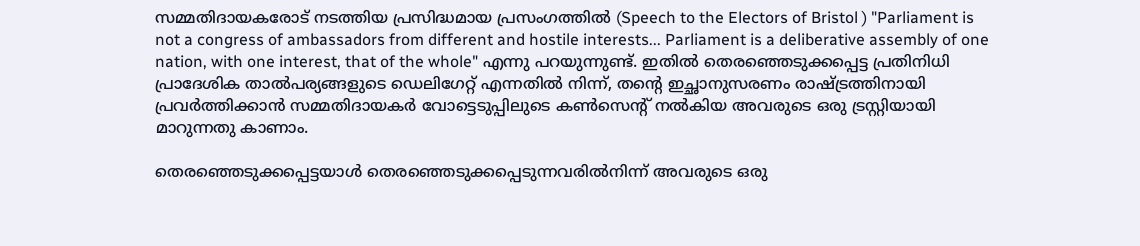സമ്മതിദായകരോട് നടത്തിയ പ്രസിദ്ധമായ പ്രസംഗത്തിൽ (Speech to the Electors of Bristol ) "Parliament is not a congress of ambassadors from different and hostile interests... Parliament is a deliberative assembly of one nation, with one interest, that of the whole" എന്നു പറയുന്നുണ്ട്. ഇതിൽ തെരഞ്ഞെടുക്കപ്പെട്ട പ്രതിനിധി പ്രാദേശിക താൽപര്യങ്ങളുടെ ഡെലിഗേറ്റ് എന്നതിൽ നിന്ന്, തൻ്റെ ഇച്ഛാനുസരണം രാഷ്ട്രത്തിനായി പ്രവർത്തിക്കാൻ സമ്മതിദായകർ വോട്ടെടുപ്പിലുടെ കൺസെൻ്റ് നൽകിയ അവരുടെ ഒരു ട്രസ്റ്റിയായി മാറുന്നതു കാണാം.

തെരഞ്ഞെടുക്കപ്പെട്ടയാൾ തെരഞ്ഞെടുക്കപ്പെടുന്നവരിൽനിന്ന് അവരുടെ ഒരു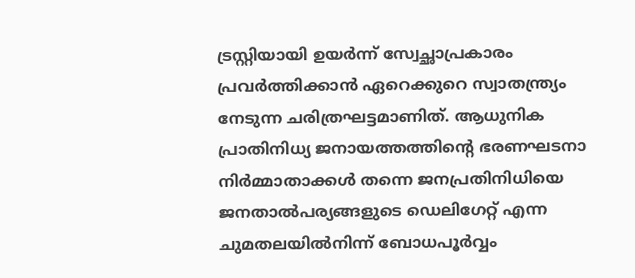ട്രസ്റ്റിയായി ഉയർന്ന് സ്വേച്ഛാപ്രകാരം പ്രവർത്തിക്കാൻ ഏറെക്കുറെ സ്വാതന്ത്ര്യം നേടുന്ന ചരിത്രഘട്ടമാണിത്. ആധുനിക പ്രാതിനിധ്യ ജനായത്തത്തിൻ്റെ ഭരണഘടനാ നിർമ്മാതാക്കൾ തന്നെ ജനപ്രതിനിധിയെ ജനതാൽപര്യങ്ങളുടെ ഡെലിഗേറ്റ് എന്ന ചുമതലയിൽനിന്ന് ബോധപൂർവ്വം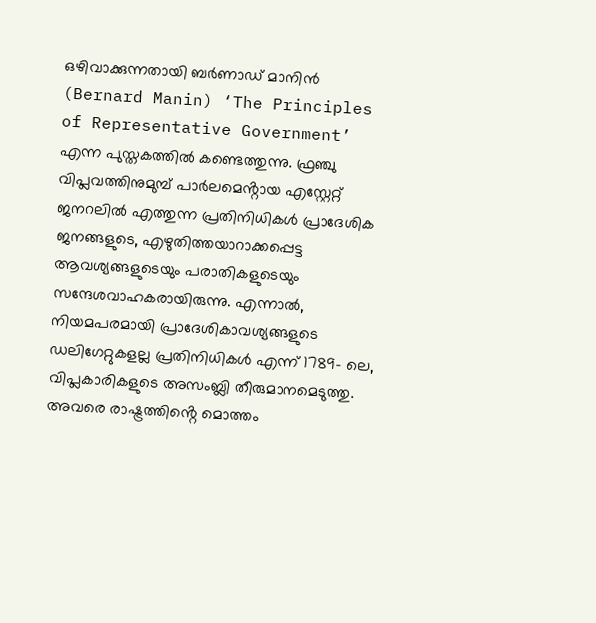ഒഴിവാക്കുന്നതായി ബർണാഡ് മാനിൻ (Bernard Manin) ‘The Principles of Representative Government’ എന്ന പുസ്തകത്തിൽ കണ്ടെത്തുന്നു. ഫ്രഞ്ചു വിപ്ലവത്തിനുമുമ്പ് പാർലമെൻ്റായ എസ്റ്റേറ്റ് ജനറലിൽ എത്തുന്ന പ്രതിനിധികൾ പ്രാദേശിക ജനങ്ങളുടെ, എഴുതിത്തയാറാക്കപ്പെട്ട ആവശ്യങ്ങളുടെയും പരാതികളുടെയും സന്ദേശവാഹകരായിരുന്നു. എന്നാൽ, നിയമപരമായി പ്രാദേശികാവശ്യങ്ങളുടെ ഡലിഗേറ്റുകളല്ല പ്രതിനിധികൾ എന്ന് 1789- ലെ, വിപ്ലകാരികളുടെ അസംബ്ലി തീരുമാനമെടുത്തു. അവരെ രാഷ്ട്രത്തിൻ്റെ മൊത്തം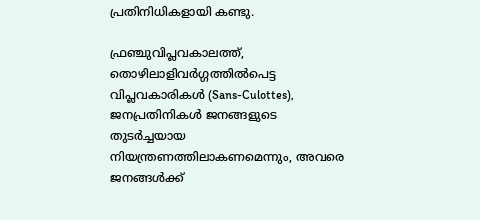പ്രതിനിധികളായി കണ്ടു.

ഫ്രഞ്ചുവിപ്ലവകാലത്ത്, തൊഴിലാളിവർഗ്ഗത്തിൽപെട്ട വിപ്ലവകാരികൾ (Sans-Culottes), ജനപ്രതിനികൾ ജനങ്ങളുടെ തുടർച്ചയായ നിയന്ത്രണത്തിലാകണമെന്നും, അവരെ ജനങ്ങൾക്ക്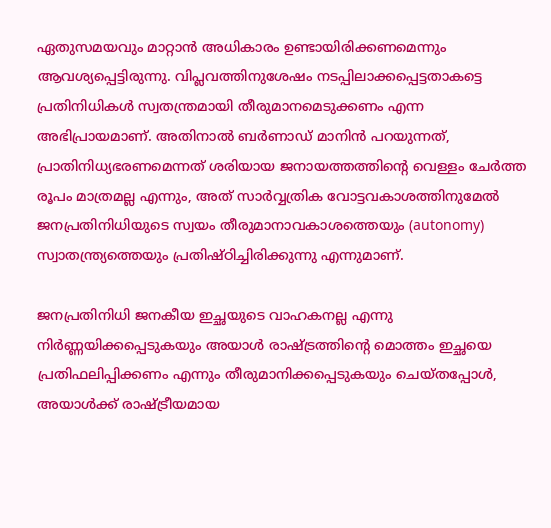ഏതുസമയവും മാറ്റാൻ അധികാരം ഉണ്ടായിരിക്കണമെന്നും ആവശ്യപ്പെട്ടിരുന്നു. വിപ്ലവത്തിനുശേഷം നടപ്പിലാക്കപ്പെട്ടതാകട്ടെ പ്രതിനിധികൾ സ്വതന്ത്രമായി തീരുമാനമെടുക്കണം എന്ന അഭിപ്രായമാണ്. അതിനാൽ ബർണാഡ് മാനിൻ പറയുന്നത്, പ്രാതിനിധ്യഭരണമെന്നത് ശരിയായ ജനായത്തത്തിൻ്റെ വെള്ളം ചേർത്ത രൂപം മാത്രമല്ല എന്നും, അത് സാർവ്വത്രിക വോട്ടവകാശത്തിനുമേൽ ജനപ്രതിനിധിയുടെ സ്വയം തീരുമാനാവകാശത്തെയും (autonomy) സ്വാതന്ത്ര്യത്തെയും പ്രതിഷ്ഠിച്ചിരിക്കുന്നു എന്നുമാണ്.

ജനപ്രതിനിധി ജനകീയ ഇച്ഛയുടെ വാഹകനല്ല എന്നു നിർണ്ണയിക്കപ്പെടുകയും അയാൾ രാഷ്ട്രത്തിൻ്റെ മൊത്തം ഇച്ഛയെ പ്രതിഫലിപ്പിക്കണം എന്നും തീരുമാനിക്കപ്പെടുകയും ചെയ്തപ്പോൾ, അയാൾക്ക് രാഷ്ട്രീയമായ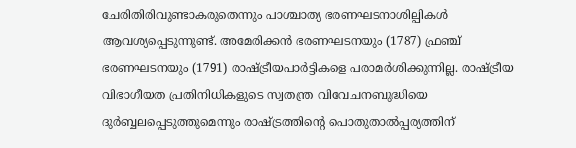ചേരിതിരിവുണ്ടാകരുതെന്നും പാശ്ചാത്യ ഭരണഘടനാശില്പികൾ ആവശ്യപ്പെടുന്നുണ്ട്. അമേരിക്കൻ ഭരണഘടനയും (1787) ഫ്രഞ്ച് ഭരണഘടനയും (1791) രാഷ്ട്രീയപാർട്ടികളെ പരാമർശിക്കുന്നില്ല. രാഷ്ട്രീയ വിഭാഗീയത പ്രതിനിധികളുടെ സ്വതന്ത്ര വിവേചനബുദ്ധിയെ ദുർബ്ബലപ്പെടുത്തുമെന്നും രാഷ്ട്രത്തിന്റെ പൊതുതാൽപ്പര്യത്തിന്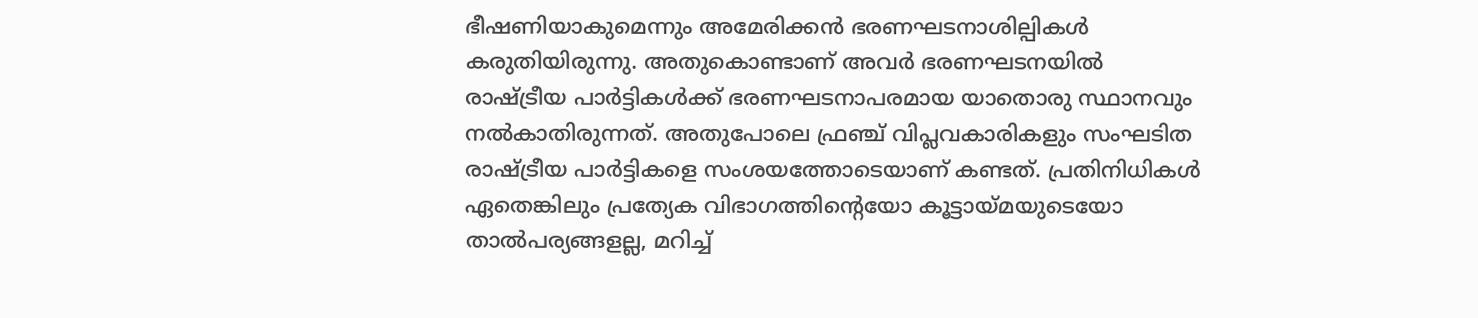ഭീഷണിയാകുമെന്നും അമേരിക്കൻ ഭരണഘടനാശില്പികൾ കരുതിയിരുന്നു. അതുകൊണ്ടാണ് അവർ ഭരണഘടനയിൽ രാഷ്ട്രീയ പാർട്ടികൾക്ക് ഭരണഘടനാപരമായ യാതൊരു സ്ഥാനവും നൽകാതിരുന്നത്. അതുപോലെ ഫ്രഞ്ച് വിപ്ലവകാരികളും സംഘടിത രാഷ്ട്രീയ പാർട്ടികളെ സംശയത്തോടെയാണ് കണ്ടത്. പ്രതിനിധികൾ ഏതെങ്കിലും പ്രത്യേക വിഭാഗത്തിന്റെയോ കൂട്ടായ്മയുടെയോ താൽപര്യങ്ങളല്ല, മറിച്ച്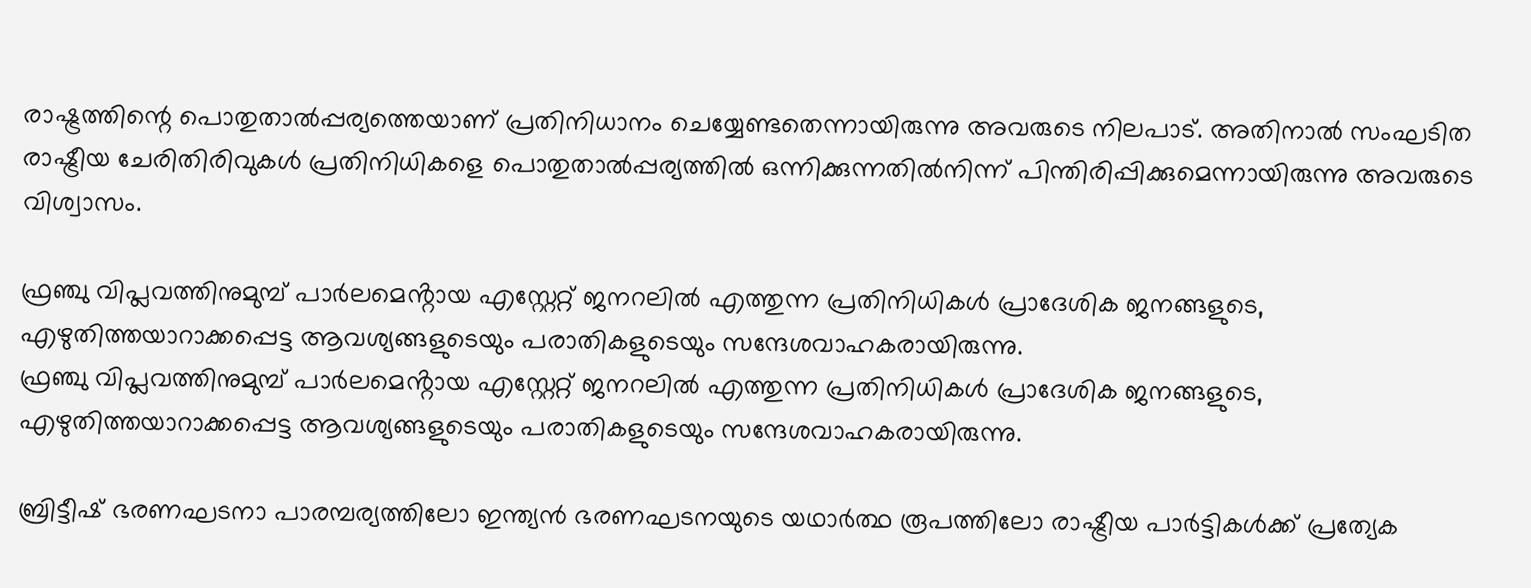രാഷ്ട്രത്തിന്റെ പൊതുതാൽപ്പര്യത്തെയാണ് പ്രതിനിധാനം ചെയ്യേണ്ടതെന്നായിരുന്നു അവരുടെ നിലപാട്. അതിനാൽ സംഘടിത രാഷ്ട്രീയ ചേരിതിരിവുകൾ പ്രതിനിധികളെ പൊതുതാൽപ്പര്യത്തിൽ ഒന്നിക്കുന്നതിൽനിന്ന് പിന്തിരിപ്പിക്കുമെന്നായിരുന്നു അവരുടെ വിശ്വാസം.

ഫ്രഞ്ചു വിപ്ലവത്തിനുമുമ്പ് പാർലമെൻ്റായ എസ്റ്റേറ്റ് ജനറലിൽ എത്തുന്ന പ്രതിനിധികൾ പ്രാദേശിക ജനങ്ങളുടെ, എഴുതിത്തയാറാക്കപ്പെട്ട ആവശ്യങ്ങളുടെയും പരാതികളുടെയും സന്ദേശവാഹകരായിരുന്നു.
ഫ്രഞ്ചു വിപ്ലവത്തിനുമുമ്പ് പാർലമെൻ്റായ എസ്റ്റേറ്റ് ജനറലിൽ എത്തുന്ന പ്രതിനിധികൾ പ്രാദേശിക ജനങ്ങളുടെ, എഴുതിത്തയാറാക്കപ്പെട്ട ആവശ്യങ്ങളുടെയും പരാതികളുടെയും സന്ദേശവാഹകരായിരുന്നു.

ബ്രിട്ടീഷ് ഭരണഘടനാ പാരമ്പര്യത്തിലോ ഇന്ത്യൻ ഭരണഘടനയുടെ യഥാർത്ഥ രൂപത്തിലോ രാഷ്ട്രീയ പാർട്ടികൾക്ക് പ്രത്യേക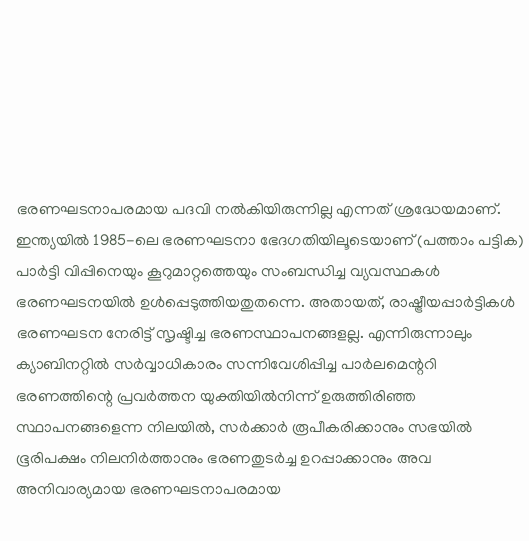ഭരണഘടനാപരമായ പദവി നൽകിയിരുന്നില്ല എന്നത് ശ്രദ്ധേയമാണ്. ഇന്ത്യയിൽ 1985-ലെ ഭരണഘടനാ ഭേദഗതിയിലൂടെയാണ് (പത്താം പട്ടിക) പാർട്ടി വിപ്പിനെയും കൂറുമാറ്റത്തെയും സംബന്ധിച്ച വ്യവസ്ഥകൾ ഭരണഘടനയിൽ ഉൾപ്പെടുത്തിയതുതന്നെ. അതായത്, രാഷ്ട്രീയപ്പാർട്ടികൾ ഭരണഘടന നേരിട്ട് സൃഷ്ടിച്ച ഭരണസ്ഥാപനങ്ങളല്ല. എന്നിരുന്നാലും ക്യാബിനറ്റിൽ സർവ്വാധികാരം സന്നിവേശിപ്പിച്ച പാർലമെന്ററി ഭരണത്തിന്റെ പ്രവർത്തന യുക്തിയിൽനിന്ന് ഉരുത്തിരിഞ്ഞ സ്ഥാപനങ്ങളെന്ന നിലയിൽ, സർക്കാർ രൂപീകരിക്കാനും സഭയിൽ ഭൂരിപക്ഷം നിലനിർത്താനും ഭരണതുടർച്ച ഉറപ്പാക്കാനും അവ അനിവാര്യമായ ഭരണഘടനാപരമായ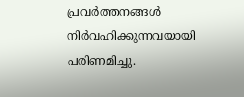പ്രവർത്തനങ്ങൾ നിർവഹിക്കുന്നവയായി പരിണമിച്ചു.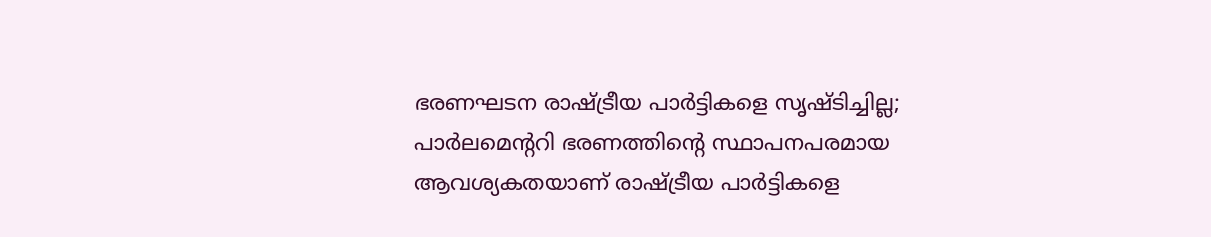ഭരണഘടന രാഷ്ട്രീയ പാർട്ടികളെ സൃഷ്ടിച്ചില്ല; പാർലമെന്ററി ഭരണത്തിന്റെ സ്ഥാപനപരമായ ആവശ്യകതയാണ് രാഷ്ട്രീയ പാർട്ടികളെ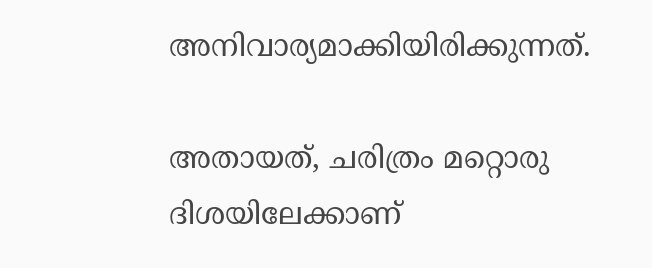അനിവാര്യമാക്കിയിരിക്കുന്നത്.

അതായത്, ചരിത്രം മറ്റൊരു ദിശയിലേക്കാണ്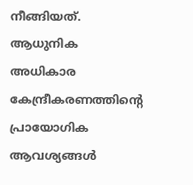നീങ്ങിയത്. ആധുനിക അധികാര കേന്ദ്രീകരണത്തിൻ്റെ പ്രായോഗിക ആവശ്യങ്ങൾ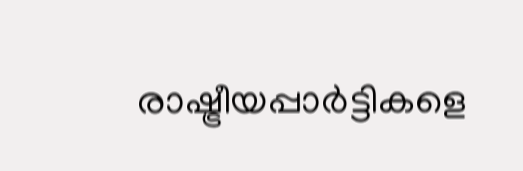രാഷ്ട്രീയപ്പാർട്ടികളെ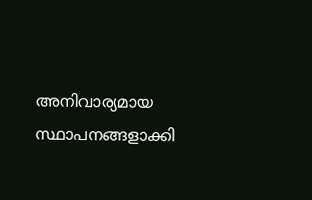അനിവാര്യമായ സ്ഥാപനങ്ങളാക്കി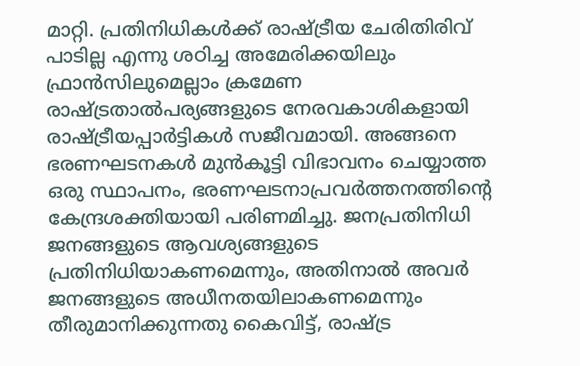മാറ്റി. പ്രതിനിധികൾക്ക് രാഷ്ട്രീയ ചേരിതിരിവ് പാടില്ല എന്നു ശഠിച്ച അമേരിക്കയിലും ഫ്രാൻസിലുമെല്ലാം ക്രമേണ രാഷ്ട്രതാൽപര്യങ്ങളുടെ നേരവകാശികളായി രാഷ്ട്രീയപ്പാർട്ടികൾ സജീവമായി. അങ്ങനെ ഭരണഘടനകൾ മുൻകൂട്ടി വിഭാവനം ചെയ്യാത്ത ഒരു സ്ഥാപനം, ഭരണഘടനാപ്രവർത്തനത്തിന്റെ കേന്ദ്രശക്തിയായി പരിണമിച്ചു. ജനപ്രതിനിധി ജനങ്ങളുടെ ആവശ്യങ്ങളുടെ പ്രതിനിധിയാകണമെന്നും, അതിനാൽ അവർ ജനങ്ങളുടെ അധീനതയിലാകണമെന്നും തീരുമാനിക്കുന്നതു കൈവിട്ട്, രാഷ്ട്ര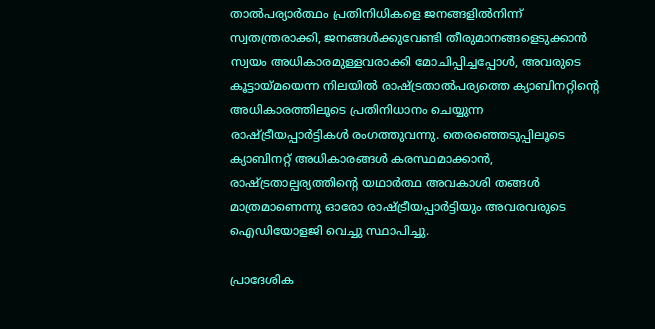താൽപര്യാർത്ഥം പ്രതിനിധികളെ ജനങ്ങളിൽനിന്ന് സ്വതന്ത്രരാക്കി, ജനങ്ങൾക്കുവേണ്ടി തീരുമാനങ്ങളെടുക്കാൻ സ്വയം അധികാരമുള്ളവരാക്കി മോചിപ്പിച്ചപ്പോൾ, അവരുടെ കൂട്ടായ്മയെന്ന നിലയിൽ രാഷ്ട്രതാൽപര്യത്തെ ക്യാബിനറ്റിൻ്റെ അധികാരത്തിലൂടെ പ്രതിനിധാനം ചെയ്യുന്ന രാഷ്ട്രീയപ്പാർട്ടികൾ രംഗത്തുവന്നു. തെരഞ്ഞെടുപ്പിലൂടെ ക്യാബിനറ്റ് അധികാരങ്ങൾ കരസ്ഥമാക്കാൻ, രാഷ്ട്രതാല്പര്യത്തിൻ്റെ യഥാർത്ഥ അവകാശി തങ്ങൾ മാത്രമാണെന്നു ഓരോ രാഷ്ട്രീയപ്പാർട്ടിയും അവരവരുടെ ഐഡിയോളജി വെച്ചു സ്ഥാപിച്ചു.

പ്രാദേശിക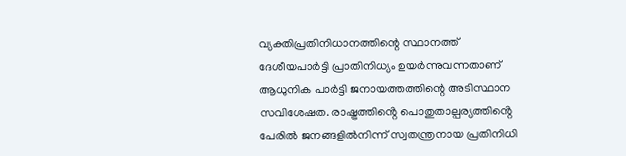വ്യക്തിപ്രതിനിധാനത്തിന്റെ സ്ഥാനത്ത് ദേശീയപാർട്ടി പ്രാതിനിധ്യം ഉയർന്നുവന്നതാണ് ആധുനിക പാർട്ടി ജനായത്തത്തിന്റെ അടിസ്ഥാന സവിശേഷത. രാഷ്ട്രത്തിൻ്റെ പൊതുതാല്പര്യത്തിൻ്റെ പേരിൽ ജനങ്ങളിൽനിന്ന് സ്വതന്ത്രനായ പ്രതിനിധി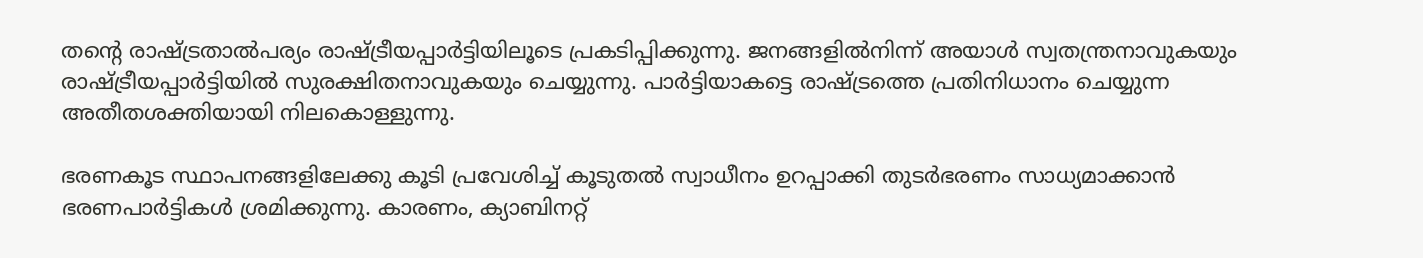തൻ്റെ രാഷ്ട്രതാൽപര്യം രാഷ്ട്രീയപ്പാർട്ടിയിലൂടെ പ്രകടിപ്പിക്കുന്നു. ജനങ്ങളിൽനിന്ന് അയാൾ സ്വതന്ത്രനാവുകയും രാഷ്ട്രീയപ്പാർട്ടിയിൽ സുരക്ഷിതനാവുകയും ചെയ്യുന്നു. പാർട്ടിയാകട്ടെ രാഷ്ട്രത്തെ പ്രതിനിധാനം ചെയ്യുന്ന അതീതശക്തിയായി നിലകൊള്ളുന്നു.

ഭരണകൂട സ്ഥാപനങ്ങളിലേക്കു കൂടി പ്രവേശിച്ച് കൂടുതൽ സ്വാധീനം ഉറപ്പാക്കി തുടർഭരണം സാധ്യമാക്കാൻ ഭരണപാർട്ടികൾ ശ്രമിക്കുന്നു. കാരണം, ക്യാബിനറ്റ്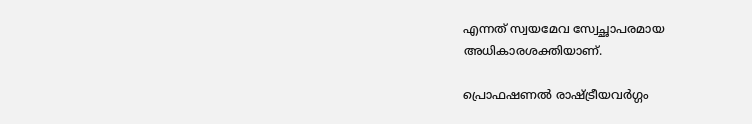എന്നത് സ്വയമേവ സ്വേച്ഛാപരമായ അധികാരശക്തിയാണ്.

പ്രൊഫഷണൽ രാഷ്ട്രീയവർഗ്ഗം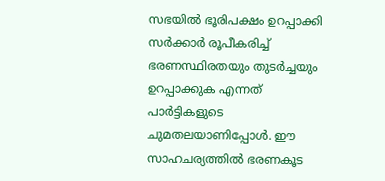സഭയിൽ ഭൂരിപക്ഷം ഉറപ്പാക്കി സർക്കാർ രൂപീകരിച്ച് ഭരണസ്ഥിരതയും തുടർച്ചയും ഉറപ്പാക്കുക എന്നത് പാർട്ടികളുടെ ചുമതലയാണിപ്പോൾ. ഈ സാഹചര്യത്തിൽ ഭരണകൂട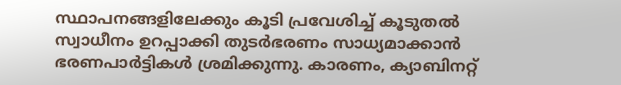സ്ഥാപനങ്ങളിലേക്കും കൂടി പ്രവേശിച്ച് കൂടുതൽ സ്വാധീനം ഉറപ്പാക്കി തുടർഭരണം സാധ്യമാക്കാൻ ഭരണപാർട്ടികൾ ശ്രമിക്കുന്നു. കാരണം, ക്യാബിനറ്റ്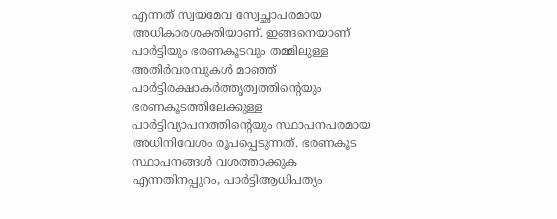എന്നത് സ്വയമേവ സ്വേച്ഛാപരമായ അധികാരശക്തിയാണ്. ഇങ്ങനെയാണ് പാർട്ടിയും ഭരണകൂടവും തമ്മിലുള്ള അതിർവരമ്പുകൾ മാഞ്ഞ് പാർട്ടിരക്ഷാകർത്തൃത്വത്തിന്റെയും ഭരണകൂടത്തിലേക്കുള്ള പാർട്ടിവ്യാപനത്തിന്റെയും സ്ഥാപനപരമായ അധിനിവേശം രൂപപ്പെടുന്നത്. ഭരണകൂട സ്ഥാപനങ്ങൾ വശത്താക്കുക എന്നതിനപ്പുറം, പാർട്ടിആധിപത്യം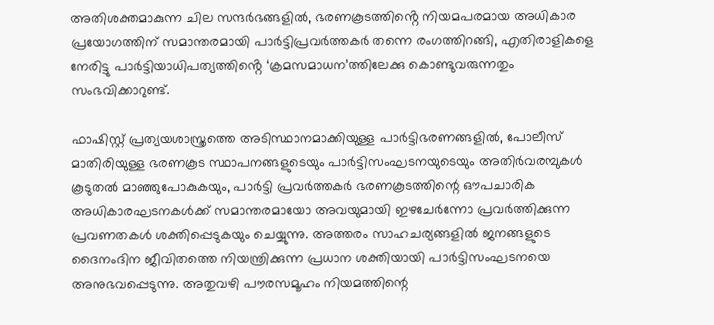അതിശക്തമാകുന്ന ചില സന്ദർഭങ്ങളിൽ, ഭരണകൂടത്തിൻ്റെ നിയമപരമായ അധികാര പ്രയോഗത്തിന് സമാന്തരമായി പാർട്ടിപ്രവർത്തകർ തന്നെ രംഗത്തിറങ്ങി, എതിരാളികളെ നേരിട്ടു പാർട്ടിയാധിപത്യത്തിൻ്റെ ‘ക്രമസമാധന’ത്തിലേക്കു കൊണ്ടുവരുന്നതും സംഭവിക്കാറുണ്ട്.

ഫാഷിസ്റ്റ് പ്രത്യയശാസ്ത്രത്തെ അടിസ്ഥാനമാക്കിയുള്ള പാർട്ടിഭരണങ്ങളിൽ, പോലീസ് മാതിരിയുള്ള ഭരണകൂട സ്ഥാപനങ്ങളുടെയും പാർട്ടിസംഘടനയുടെയും അതിർവരമ്പുകൾ കൂടുതൽ മാഞ്ഞുപോകുകയും, പാർട്ടി പ്രവർത്തകർ ഭരണകൂടത്തിന്റെ ഔപചാരിക അധികാരഘടനകൾക്ക് സമാന്തരമായോ അവയുമായി ഇഴചേർന്നോ പ്രവർത്തിക്കുന്ന പ്രവണതകൾ ശക്തിപ്പെടുകയും ചെയ്യുന്നു. അത്തരം സാഹചര്യങ്ങളിൽ ജനങ്ങളുടെ ദൈനംദിന ജീവിതത്തെ നിയന്ത്രിക്കുന്ന പ്രധാന ശക്തിയായി പാർട്ടിസംഘടനയെ അനുഭവപ്പെടുന്നു. അതുവഴി പൗരസമൂഹം നിയമത്തിന്റെ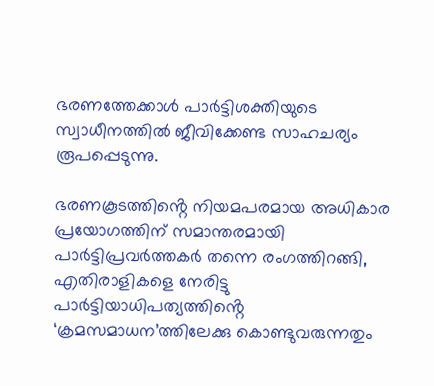ഭരണത്തേക്കാൾ പാർട്ടിശക്തിയുടെ സ്വാധീനത്തിൽ ജീവിക്കേണ്ട സാഹചര്യം രൂപപ്പെടുന്നു.

ഭരണകൂടത്തിൻ്റെ നിയമപരമായ അധികാര പ്രയോഗത്തിന് സമാന്തരമായി പാർട്ടിപ്രവർത്തകർ തന്നെ രംഗത്തിറങ്ങി, എതിരാളികളെ നേരിട്ടു പാർട്ടിയാധിപത്യത്തിൻ്റെ ‘ക്രമസമാധന’ത്തിലേക്കു കൊണ്ടുവരുന്നതും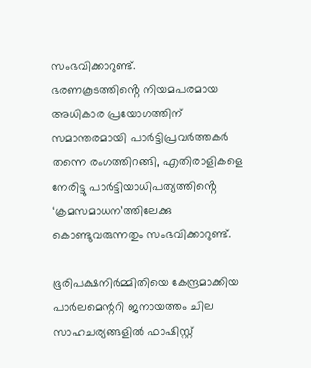സംഭവിക്കാറുണ്ട്.
ഭരണകൂടത്തിൻ്റെ നിയമപരമായ അധികാര പ്രയോഗത്തിന് സമാന്തരമായി പാർട്ടിപ്രവർത്തകർ തന്നെ രംഗത്തിറങ്ങി, എതിരാളികളെ നേരിട്ടു പാർട്ടിയാധിപത്യത്തിൻ്റെ ‘ക്രമസമാധന’ത്തിലേക്കു കൊണ്ടുവരുന്നതും സംഭവിക്കാറുണ്ട്.

ഭൂരിപക്ഷനിർമ്മിതിയെ കേന്ദ്രമാക്കിയ പാർലമെന്ററി ജനായത്തം ചില സാഹചര്യങ്ങളിൽ ഫാഷിസ്റ്റ്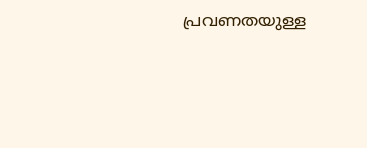പ്രവണതയുള്ള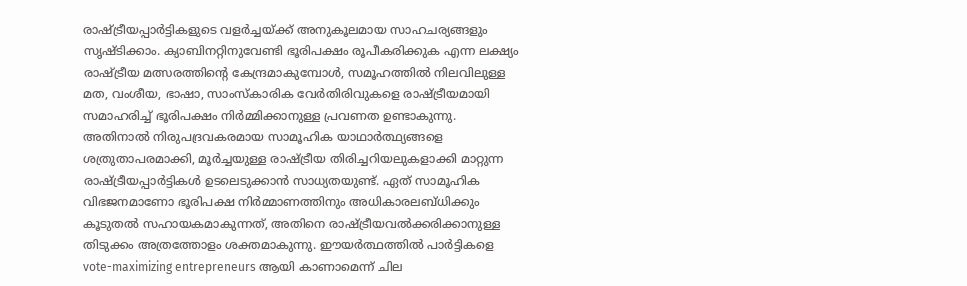രാഷ്ട്രീയപ്പാർട്ടികളുടെ വളർച്ചയ്ക്ക് അനുകൂലമായ സാഹചര്യങ്ങളും സൃഷ്ടിക്കാം. ക്യാബിനറ്റിനുവേണ്ടി ഭൂരിപക്ഷം രൂപീകരിക്കുക എന്ന ലക്ഷ്യം രാഷ്ട്രീയ മത്സരത്തിന്റെ കേന്ദ്രമാകുമ്പോൾ, സമൂഹത്തിൽ നിലവിലുള്ള മത, വംശീയ, ഭാഷാ, സാംസ്കാരിക വേർതിരിവുകളെ രാഷ്ട്രീയമായി സമാഹരിച്ച് ഭൂരിപക്ഷം നിർമ്മിക്കാനുള്ള പ്രവണത ഉണ്ടാകുന്നു. അതിനാൽ നിരുപദ്രവകരമായ സാമൂഹിക യാഥാർത്ഥ്യങ്ങളെ ശത്രുതാപരമാക്കി, മൂർച്ചയുള്ള രാഷ്ട്രീയ തിരിച്ചറിയലുകളാക്കി മാറ്റുന്ന രാഷ്ട്രീയപ്പാർട്ടികൾ ഉടലെടുക്കാൻ സാധ്യതയുണ്ട്. ഏത് സാമൂഹിക വിഭജനമാണോ ഭൂരിപക്ഷ നിർമ്മാണത്തിനും അധികാരലബ്ധിക്കും കൂടുതൽ സഹായകമാകുന്നത്, അതിനെ രാഷ്ട്രീയവൽക്കരിക്കാനുള്ള തിടുക്കം അത്രത്തോളം ശക്തമാകുന്നു. ഈയർത്ഥത്തിൽ പാർട്ടികളെ vote-maximizing entrepreneurs ആയി കാണാമെന്ന് ചില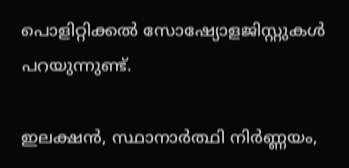പൊളിറ്റിക്കൽ സോഷ്യോളജിസ്റ്റുകൾ പറയുന്നുണ്ട്.

ഇലക്ഷൻ, സ്ഥാനാർത്ഥി നിർണ്ണയം,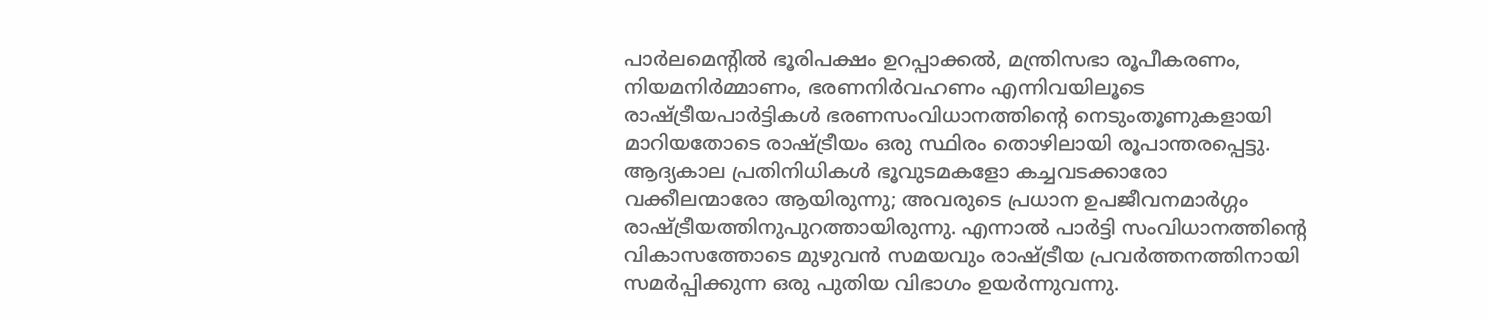പാർലമെന്റിൽ ഭൂരിപക്ഷം ഉറപ്പാക്കൽ, മന്ത്രിസഭാ രൂപീകരണം, നിയമനിർമ്മാണം, ഭരണനിർവഹണം എന്നിവയിലൂടെ രാഷ്ട്രീയപാർട്ടികൾ ഭരണസംവിധാനത്തിന്റെ നെടുംതൂണുകളായി മാറിയതോടെ രാഷ്ട്രീയം ഒരു സ്ഥിരം തൊഴിലായി രൂപാന്തരപ്പെട്ടു. ആദ്യകാല പ്രതിനിധികൾ ഭൂവുടമകളോ കച്ചവടക്കാരോ വക്കീലന്മാരോ ആയിരുന്നു; അവരുടെ പ്രധാന ഉപജീവനമാർഗ്ഗം രാഷ്ട്രീയത്തിനുപുറത്തായിരുന്നു. എന്നാൽ പാർട്ടി സംവിധാനത്തിന്റെ വികാസത്തോടെ മുഴുവൻ സമയവും രാഷ്ട്രീയ പ്രവർത്തനത്തിനായി സമർപ്പിക്കുന്ന ഒരു പുതിയ വിഭാഗം ഉയർന്നുവന്നു.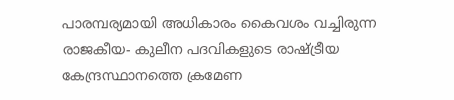പാരമ്പര്യമായി അധികാരം കൈവശം വച്ചിരുന്ന രാജകീയ- കുലീന പദവികളുടെ രാഷ്ട്രീയ കേന്ദ്രസ്ഥാനത്തെ ക്രമേണ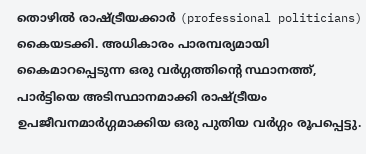തൊഴിൽ രാഷ്ട്രീയക്കാർ (professional politicians) കൈയടക്കി. അധികാരം പാരമ്പര്യമായി കൈമാറപ്പെടുന്ന ഒരു വർഗ്ഗത്തിന്റെ സ്ഥാനത്ത്, പാർട്ടിയെ അടിസ്ഥാനമാക്കി രാഷ്ട്രീയം ഉപജീവനമാർഗ്ഗമാക്കിയ ഒരു പുതിയ വർഗ്ഗം രൂപപ്പെട്ടു.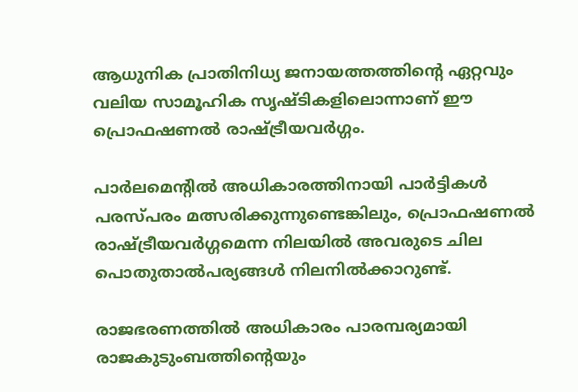ആധുനിക പ്രാതിനിധ്യ ജനായത്തത്തിന്റെ ഏറ്റവും വലിയ സാമൂഹിക സൃഷ്ടികളിലൊന്നാണ് ഈ പ്രൊഫഷണൽ രാഷ്ട്രീയവർഗ്ഗം.

പാർലമെന്റിൽ അധികാരത്തിനായി പാർട്ടികൾ പരസ്പരം മത്സരിക്കുന്നുണ്ടെങ്കിലും, പ്രൊഫഷണൽ രാഷ്ട്രീയവർഗ്ഗമെന്ന നിലയിൽ അവരുടെ ചില പൊതുതാൽപര്യങ്ങൾ നിലനിൽക്കാറുണ്ട്.

രാജഭരണത്തിൽ അധികാരം പാരമ്പര്യമായി രാജകുടുംബത്തിന്റെയും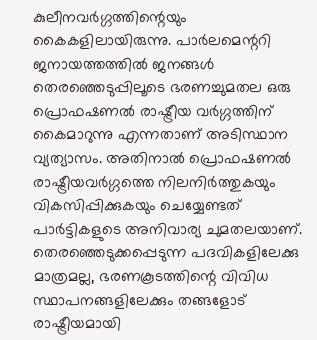കുലീനവർഗ്ഗത്തിന്റെയും കൈകളിലായിരുന്നു. പാർലമെന്ററി ജനായത്തത്തിൽ ജനങ്ങൾ തെരഞ്ഞെടുപ്പിലൂടെ ഭരണച്ചുമതല ഒരു പ്രൊഫഷണൽ രാഷ്ട്രീയ വർഗ്ഗത്തിന് കൈമാറുന്നു എന്നതാണ് അടിസ്ഥാന വ്യത്യാസം. അതിനാൽ പ്രൊഫഷണൽ രാഷ്ട്രീയവർഗ്ഗത്തെ നിലനിർത്തുകയും വികസിപ്പിക്കുകയും ചെയ്യേണ്ടത് പാർട്ടികളുടെ അനിവാര്യ ചുമതലയാണ്. തെരഞ്ഞെടുക്കപ്പെടുന്ന പദവികളിലേക്കു മാത്രമല്ല, ഭരണകൂടത്തിന്റെ വിവിധ സ്ഥാപനങ്ങളിലേക്കും തങ്ങളോട് രാഷ്ട്രീയമായി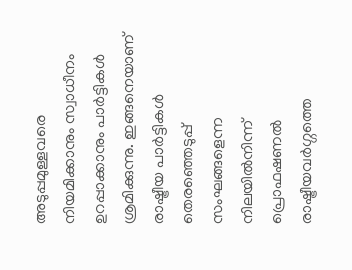അടുപ്പമുള്ളവരെ നിയമിക്കാനും സ്വാധീനം ഉറപ്പാക്കാനും പാർട്ടികൾ ശ്രമിക്കുന്നു. ഇങ്ങനെയാണ് രാഷ്ട്രീയ പാർട്ടികൾ തെരഞ്ഞെടുപ്പ് സംഘങ്ങളെന്ന നിലയിൽനിന്ന് പ്രൊഫഷണൽ രാഷ്ട്രീയവർഗ്ഗത്തെ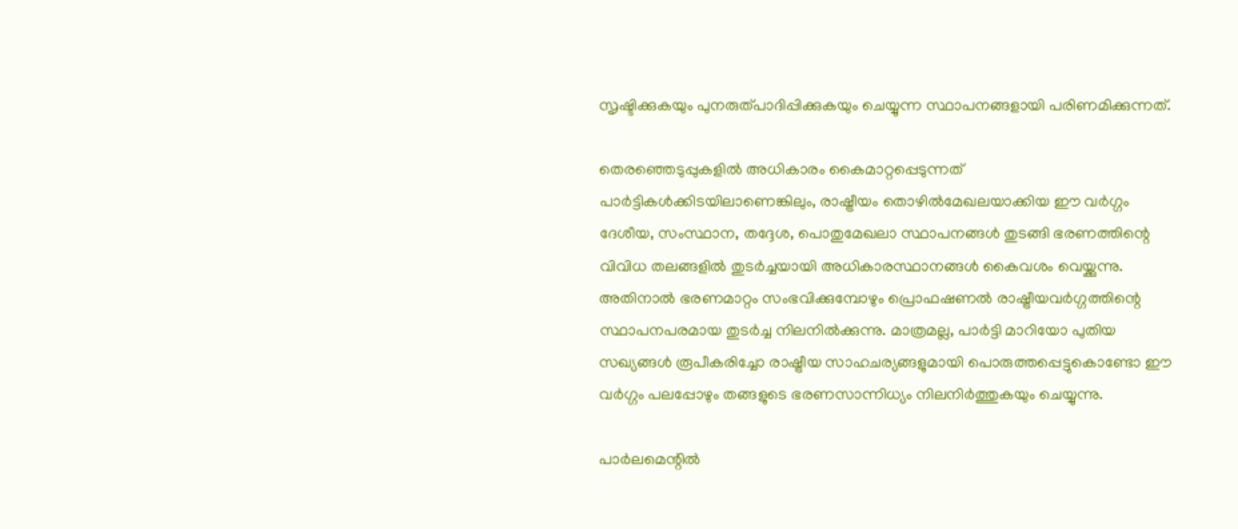സൃഷ്ടിക്കുകയും പുനരുത്പാദിപ്പിക്കുകയും ചെയ്യുന്ന സ്ഥാപനങ്ങളായി പരിണമിക്കുന്നത്.

തെരഞ്ഞെടുപ്പുകളിൽ അധികാരം കൈമാറ്റപ്പെടുന്നത് പാർട്ടികൾക്കിടയിലാണെങ്കിലും, രാഷ്ട്രീയം തൊഴിൽമേഖലയാക്കിയ ഈ വർഗ്ഗം ദേശീയ, സംസ്ഥാന, തദ്ദേശ, പൊതുമേഖലാ സ്ഥാപനങ്ങൾ തുടങ്ങി ഭരണത്തിന്റെ വിവിധ തലങ്ങളിൽ തുടർച്ചയായി അധികാരസ്ഥാനങ്ങൾ കൈവശം വെയ്ക്കുന്നു. അതിനാൽ ഭരണമാറ്റം സംഭവിക്കുമ്പോഴും പ്രൊഫഷണൽ രാഷ്ട്രീയവർഗ്ഗത്തിന്റെ സ്ഥാപനപരമായ തുടർച്ച നിലനിൽക്കുന്നു. മാത്രമല്ല, പാർട്ടി മാറിയോ പുതിയ സഖ്യങ്ങൾ രൂപീകരിച്ചോ രാഷ്ട്രീയ സാഹചര്യങ്ങളുമായി പൊരുത്തപ്പെട്ടുകൊണ്ടോ ഈ വർഗ്ഗം പലപ്പോഴും തങ്ങളുടെ ഭരണസാന്നിധ്യം നിലനിർത്തുകയും ചെയ്യുന്നു.

പാർലമെന്റിൽ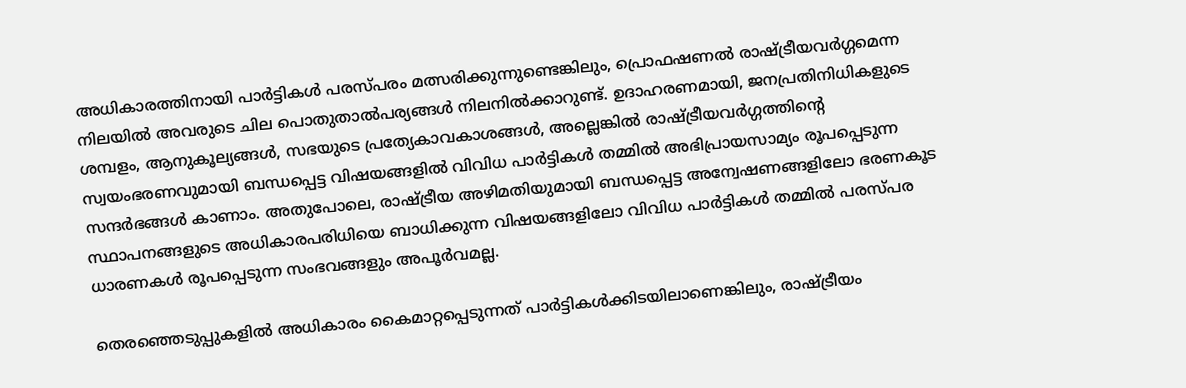അധികാരത്തിനായി പാർട്ടികൾ പരസ്പരം മത്സരിക്കുന്നുണ്ടെങ്കിലും, പ്രൊഫഷണൽ രാഷ്ട്രീയവർഗ്ഗമെന്ന നിലയിൽ അവരുടെ ചില പൊതുതാൽപര്യങ്ങൾ നിലനിൽക്കാറുണ്ട്. ഉദാഹരണമായി, ജനപ്രതിനിധികളുടെ ശമ്പളം, ആനുകൂല്യങ്ങൾ, സഭയുടെ പ്രത്യേകാവകാശങ്ങൾ, അല്ലെങ്കിൽ രാഷ്ട്രീയവർഗ്ഗത്തിന്റെ സ്വയംഭരണവുമായി ബന്ധപ്പെട്ട വിഷയങ്ങളിൽ വിവിധ പാർട്ടികൾ തമ്മിൽ അഭിപ്രായസാമ്യം രൂപപ്പെടുന്ന സന്ദർഭങ്ങൾ കാണാം. അതുപോലെ, രാഷ്ട്രീയ അഴിമതിയുമായി ബന്ധപ്പെട്ട അന്വേഷണങ്ങളിലോ ഭരണകൂട സ്ഥാപനങ്ങളുടെ അധികാരപരിധിയെ ബാധിക്കുന്ന വിഷയങ്ങളിലോ വിവിധ പാർട്ടികൾ തമ്മിൽ പരസ്പര ധാരണകൾ രൂപപ്പെടുന്ന സംഭവങ്ങളും അപൂർവമല്ല.

തെരഞ്ഞെടുപ്പുകളിൽ അധികാരം കൈമാറ്റപ്പെടുന്നത് പാർട്ടികൾക്കിടയിലാണെങ്കിലും, രാഷ്ട്രീയം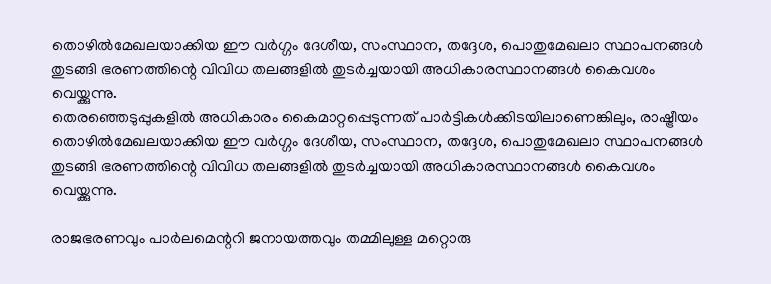തൊഴിൽമേഖലയാക്കിയ ഈ വർഗ്ഗം ദേശീയ, സംസ്ഥാന, തദ്ദേശ, പൊതുമേഖലാ സ്ഥാപനങ്ങൾ തുടങ്ങി ഭരണത്തിന്റെ വിവിധ തലങ്ങളിൽ തുടർച്ചയായി അധികാരസ്ഥാനങ്ങൾ കൈവശം വെയ്ക്കുന്നു.
തെരഞ്ഞെടുപ്പുകളിൽ അധികാരം കൈമാറ്റപ്പെടുന്നത് പാർട്ടികൾക്കിടയിലാണെങ്കിലും, രാഷ്ട്രീയം തൊഴിൽമേഖലയാക്കിയ ഈ വർഗ്ഗം ദേശീയ, സംസ്ഥാന, തദ്ദേശ, പൊതുമേഖലാ സ്ഥാപനങ്ങൾ തുടങ്ങി ഭരണത്തിന്റെ വിവിധ തലങ്ങളിൽ തുടർച്ചയായി അധികാരസ്ഥാനങ്ങൾ കൈവശം വെയ്ക്കുന്നു.

രാജഭരണവും പാർലമെന്ററി ജനായത്തവും തമ്മിലുള്ള മറ്റൊരു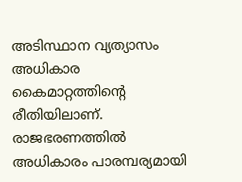അടിസ്ഥാന വ്യത്യാസം അധികാര കൈമാറ്റത്തിന്റെ രീതിയിലാണ്. രാജഭരണത്തിൽ അധികാരം പാരമ്പര്യമായി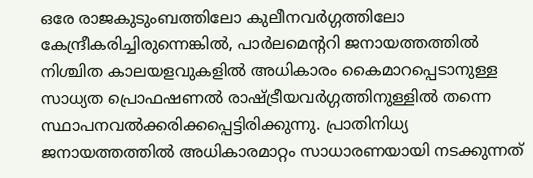ഒരേ രാജകുടുംബത്തിലോ കുലീനവർഗ്ഗത്തിലോ കേന്ദ്രീകരിച്ചിരുന്നെങ്കിൽ, പാർലമെന്ററി ജനായത്തത്തിൽ നിശ്ചിത കാലയളവുകളിൽ അധികാരം കൈമാറപ്പെടാനുള്ള സാധ്യത പ്രൊഫഷണൽ രാഷ്ട്രീയവർഗ്ഗത്തിനുള്ളിൽ തന്നെ സ്ഥാപനവൽക്കരിക്കപ്പെട്ടിരിക്കുന്നു. പ്രാതിനിധ്യ ജനായത്തത്തിൽ അധികാരമാറ്റം സാധാരണയായി നടക്കുന്നത്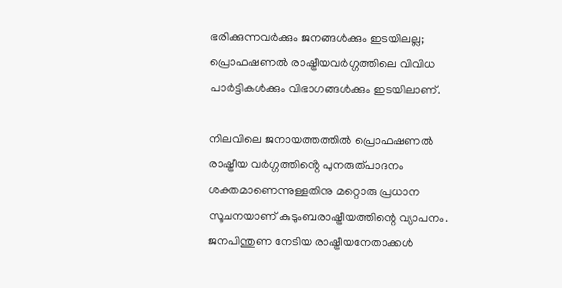ഭരിക്കുന്നവർക്കും ജനങ്ങൾക്കും ഇടയിലല്ല; പ്രൊഫഷണൽ രാഷ്ട്രീയവർഗ്ഗത്തിലെ വിവിധ പാർട്ടികൾക്കും വിഭാഗങ്ങൾക്കും ഇടയിലാണ്.

നിലവിലെ ജനായത്തത്തിൽ പ്രൊഫഷണൽ രാഷ്ട്രീയ വർഗ്ഗത്തിൻ്റെ പുനരുത്പാദനം ശക്തമാണെന്നുള്ളതിനു മറ്റൊരു പ്രധാന സൂചനയാണ് കുടുംബരാഷ്ട്രീയത്തിന്റെ വ്യാപനം. ജനപിന്തുണ നേടിയ രാഷ്ട്രീയനേതാക്കൾ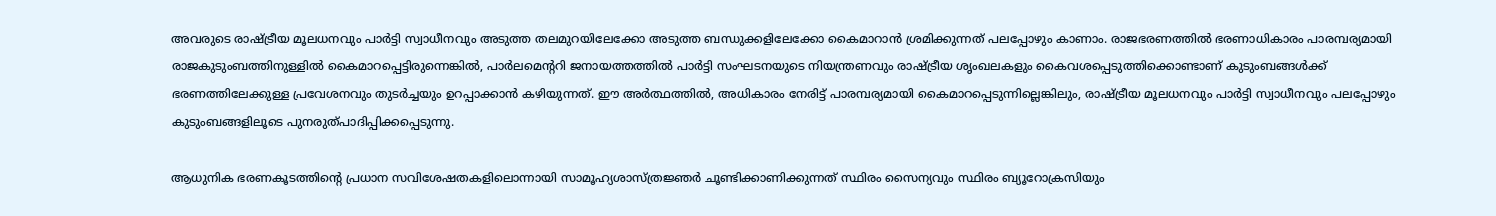അവരുടെ രാഷ്ട്രീയ മൂലധനവും പാർട്ടി സ്വാധീനവും അടുത്ത തലമുറയിലേക്കോ അടുത്ത ബന്ധുക്കളിലേക്കോ കൈമാറാൻ ശ്രമിക്കുന്നത് പലപ്പോഴും കാണാം. രാജഭരണത്തിൽ ഭരണാധികാരം പാരമ്പര്യമായി രാജകുടുംബത്തിനുള്ളിൽ കൈമാറപ്പെട്ടിരുന്നെങ്കിൽ, പാർലമെന്ററി ജനായത്തത്തിൽ പാർട്ടി സംഘടനയുടെ നിയന്ത്രണവും രാഷ്ട്രീയ ശൃംഖലകളും കൈവശപ്പെടുത്തിക്കൊണ്ടാണ് കുടുംബങ്ങൾക്ക് ഭരണത്തിലേക്കുള്ള പ്രവേശനവും തുടർച്ചയും ഉറപ്പാക്കാൻ കഴിയുന്നത്. ഈ അർത്ഥത്തിൽ, അധികാരം നേരിട്ട് പാരമ്പര്യമായി കൈമാറപ്പെടുന്നില്ലെങ്കിലും, രാഷ്ട്രീയ മൂലധനവും പാർട്ടി സ്വാധീനവും പലപ്പോഴും കുടുംബങ്ങളിലൂടെ പുനരുത്പാദിപ്പിക്കപ്പെടുന്നു.

ആധുനിക ഭരണകൂടത്തിന്റെ പ്രധാന സവിശേഷതകളിലൊന്നായി സാമൂഹ്യശാസ്ത്രജ്ഞർ ചൂണ്ടിക്കാണിക്കുന്നത് സ്ഥിരം സൈന്യവും സ്ഥിരം ബ്യൂറോക്രസിയും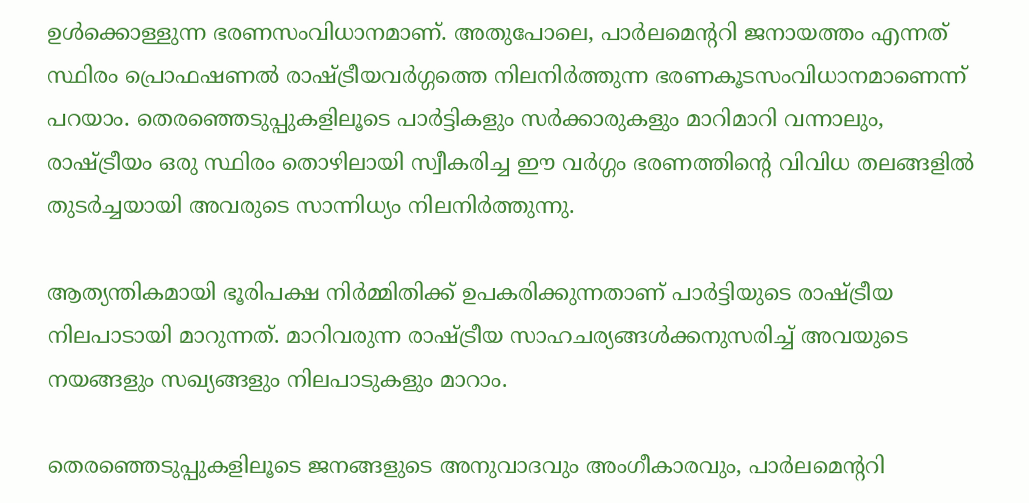ഉൾക്കൊള്ളുന്ന ഭരണസംവിധാനമാണ്. അതുപോലെ, പാർലമെന്ററി ജനായത്തം എന്നത് സ്ഥിരം പ്രൊഫഷണൽ രാഷ്ട്രീയവർഗ്ഗത്തെ നിലനിർത്തുന്ന ഭരണകൂടസംവിധാനമാണെന്ന് പറയാം. തെരഞ്ഞെടുപ്പുകളിലൂടെ പാർട്ടികളും സർക്കാരുകളും മാറിമാറി വന്നാലും, രാഷ്ട്രീയം ഒരു സ്ഥിരം തൊഴിലായി സ്വീകരിച്ച ഈ വർഗ്ഗം ഭരണത്തിന്റെ വിവിധ തലങ്ങളിൽ തുടർച്ചയായി അവരുടെ സാന്നിധ്യം നിലനിർത്തുന്നു.

ആത്യന്തികമായി ഭൂരിപക്ഷ നിർമ്മിതിക്ക് ഉപകരിക്കുന്നതാണ് പാർട്ടിയുടെ രാഷ്ട്രീയ നിലപാടായി മാറുന്നത്. മാറിവരുന്ന രാഷ്ട്രീയ സാഹചര്യങ്ങൾക്കനുസരിച്ച് അവയുടെ നയങ്ങളും സഖ്യങ്ങളും നിലപാടുകളും മാറാം.

തെരഞ്ഞെടുപ്പുകളിലൂടെ ജനങ്ങളുടെ അനുവാദവും അംഗീകാരവും, പാർലമെന്ററി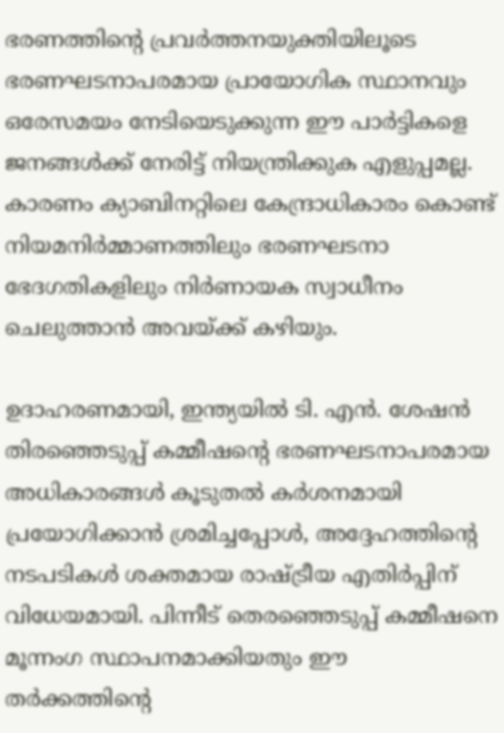ഭരണത്തിന്റെ പ്രവർത്തനയുക്തിയിലൂടെ ഭരണഘടനാപരമായ പ്രായോഗിക സ്ഥാനവും ഒരേസമയം നേടിയെടുക്കുന്ന ഈ പാർട്ടികളെ ജനങ്ങൾക്ക് നേരിട്ട് നിയന്ത്രിക്കുക എളുപ്പമല്ല. കാരണം ക്യാബിനറ്റിലെ കേന്ദ്രാധികാരം കൊണ്ട് നിയമനിർമ്മാണത്തിലും ഭരണഘടനാ ഭേദഗതികളിലും നിർണായക സ്വാധീനം ചെലുത്താൻ അവയ്ക്ക് കഴിയും.

ഉദാഹരണമായി, ഇന്ത്യയിൽ ടി. എൻ. ശേഷൻ തിരഞ്ഞെടുപ്പ് കമ്മീഷന്റെ ഭരണഘടനാപരമായ അധികാരങ്ങൾ കൂടുതൽ കർശനമായി പ്രയോഗിക്കാൻ ശ്രമിച്ചപ്പോൾ, അദ്ദേഹത്തിന്റെ നടപടികൾ ശക്തമായ രാഷ്ട്രീയ എതിർപ്പിന് വിധേയമായി. പിന്നീട് തെരഞ്ഞെടുപ്പ് കമ്മീഷനെ മൂന്നംഗ സ്ഥാപനമാക്കിയതും ഈ തർക്കത്തിന്റെ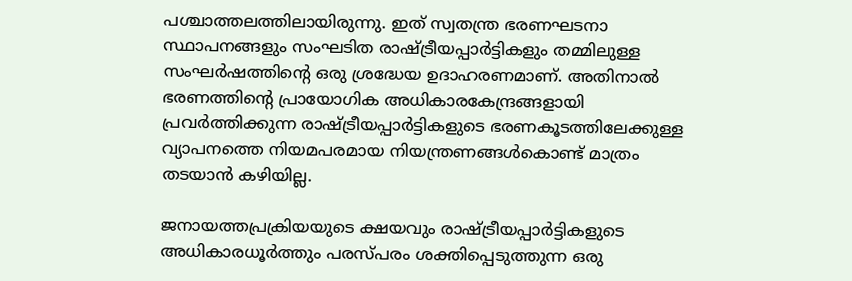പശ്ചാത്തലത്തിലായിരുന്നു. ഇത് സ്വതന്ത്ര ഭരണഘടനാ സ്ഥാപനങ്ങളും സംഘടിത രാഷ്ട്രീയപ്പാർട്ടികളും തമ്മിലുള്ള സംഘർഷത്തിന്റെ ഒരു ശ്രദ്ധേയ ഉദാഹരണമാണ്. അതിനാൽ ഭരണത്തിന്റെ പ്രായോഗിക അധികാരകേന്ദ്രങ്ങളായി പ്രവർത്തിക്കുന്ന രാഷ്ട്രീയപ്പാർട്ടികളുടെ ഭരണകൂടത്തിലേക്കുള്ള വ്യാപനത്തെ നിയമപരമായ നിയന്ത്രണങ്ങൾകൊണ്ട് മാത്രം തടയാൻ കഴിയില്ല.

ജനായത്തപ്രക്രിയയുടെ ക്ഷയവും രാഷ്ട്രീയപ്പാർട്ടികളുടെ അധികാരധൂർത്തും പരസ്പരം ശക്തിപ്പെടുത്തുന്ന ഒരു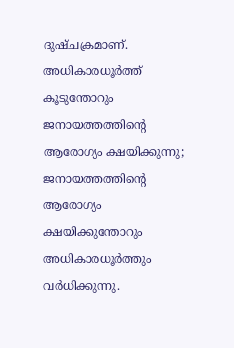ദുഷ്ചക്രമാണ്. അധികാരധൂർത്ത് കൂടുന്തോറും ജനായത്തത്തിന്റെ ആരോഗ്യം ക്ഷയിക്കുന്നു; ജനായത്തത്തിന്റെ ആരോഗ്യം ക്ഷയിക്കുന്തോറും അധികാരധൂർത്തും വർധിക്കുന്നു.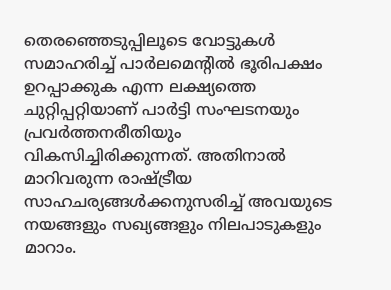തെരഞ്ഞെടുപ്പിലൂടെ വോട്ടുകൾ സമാഹരിച്ച് പാർലമെന്റിൽ ഭൂരിപക്ഷം ഉറപ്പാക്കുക എന്ന ലക്ഷ്യത്തെ ചുറ്റിപ്പറ്റിയാണ് പാർട്ടി സംഘടനയും പ്രവർത്തനരീതിയും വികസിച്ചിരിക്കുന്നത്. അതിനാൽ മാറിവരുന്ന രാഷ്ട്രീയ സാഹചര്യങ്ങൾക്കനുസരിച്ച് അവയുടെ നയങ്ങളും സഖ്യങ്ങളും നിലപാടുകളും മാറാം.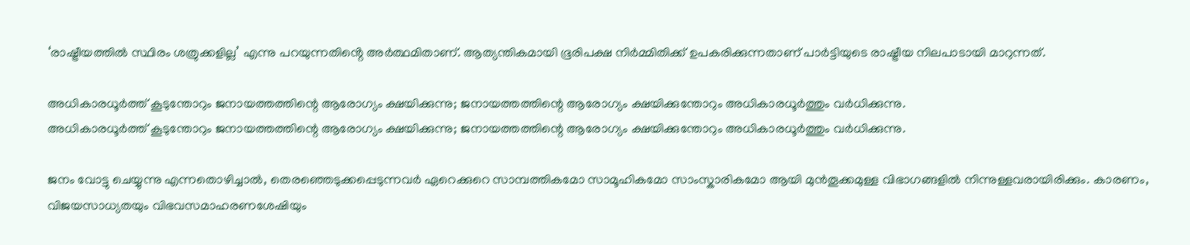‘രാഷ്ട്രീയത്തിൽ സ്ഥിരം ശത്രുക്കളില്ല’ എന്നു പറയുന്നതിൻ്റെ അർത്ഥമിതാണ്. ആത്യന്തികമായി ഭൂരിപക്ഷ നിർമ്മിതിക്ക് ഉപകരിക്കുന്നതാണ് പാർട്ടിയുടെ രാഷ്ട്രീയ നിലപാടായി മാറുന്നത്.

അധികാരധൂർത്ത് കൂടുന്തോറും ജനായത്തത്തിന്റെ ആരോഗ്യം ക്ഷയിക്കുന്നു; ജനായത്തത്തിന്റെ ആരോഗ്യം ക്ഷയിക്കുന്തോറും അധികാരധൂർത്തും വർധിക്കുന്നു.
അധികാരധൂർത്ത് കൂടുന്തോറും ജനായത്തത്തിന്റെ ആരോഗ്യം ക്ഷയിക്കുന്നു; ജനായത്തത്തിന്റെ ആരോഗ്യം ക്ഷയിക്കുന്തോറും അധികാരധൂർത്തും വർധിക്കുന്നു.

ജനം വോട്ടു ചെയ്യുന്നു എന്നതൊഴിച്ചാൽ, തെരഞ്ഞെടുക്കപ്പെടുന്നവർ ഏറെക്കുറെ സാമ്പത്തികമോ സാമൂഹികമോ സാംസ്കാരികമോ ആയി മുൻതൂക്കമുള്ള വിഭാഗങ്ങളിൽ നിന്നുള്ളവരായിരിക്കും. കാരണം, വിജയസാധ്യതയും വിഭവസമാഹരണശേഷിയും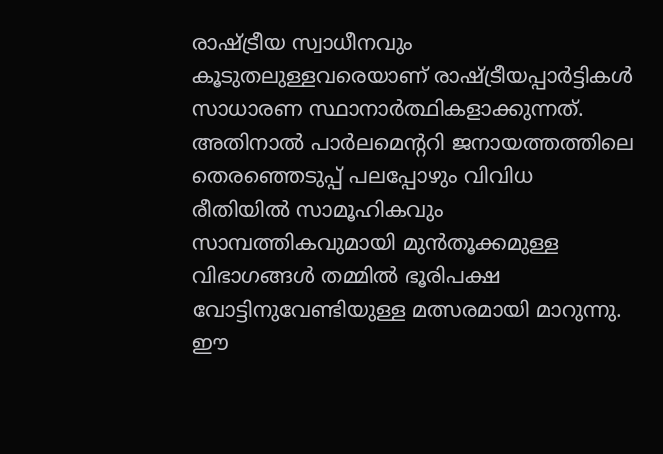രാഷ്ട്രീയ സ്വാധീനവും കൂടുതലുള്ളവരെയാണ് രാഷ്ട്രീയപ്പാർട്ടികൾ സാധാരണ സ്ഥാനാർത്ഥികളാക്കുന്നത്. അതിനാൽ പാർലമെന്ററി ജനായത്തത്തിലെ തെരഞ്ഞെടുപ്പ് പലപ്പോഴും വിവിധ രീതിയിൽ സാമൂഹികവും സാമ്പത്തികവുമായി മുൻതൂക്കമുള്ള വിഭാഗങ്ങൾ തമ്മിൽ ഭൂരിപക്ഷ വോട്ടിനുവേണ്ടിയുള്ള മത്സരമായി മാറുന്നു. ഈ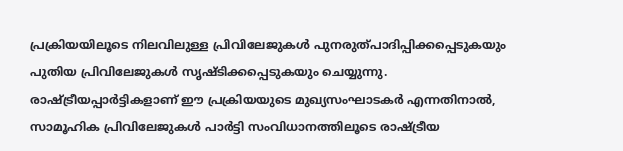പ്രക്രിയയിലൂടെ നിലവിലുള്ള പ്രിവിലേജുകൾ പുനരുത്പാദിപ്പിക്കപ്പെടുകയും പുതിയ പ്രിവിലേജുകൾ സൃഷ്ടിക്കപ്പെടുകയും ചെയ്യുന്നു. രാഷ്ട്രീയപ്പാർട്ടികളാണ് ഈ പ്രക്രിയയുടെ മുഖ്യസംഘാടകർ എന്നതിനാൽ, സാമൂഹിക പ്രിവിലേജുകൾ പാർട്ടി സംവിധാനത്തിലൂടെ രാഷ്ട്രീയ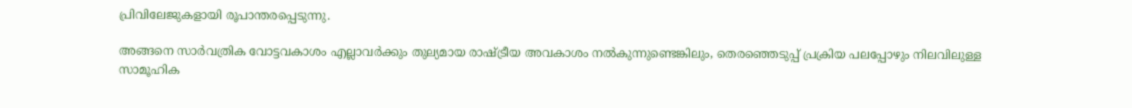പ്രിവിലേജുകളായി രൂപാന്തരപ്പെടുന്നു.

അങ്ങനെ സാർവത്രിക വോട്ടവകാശം എല്ലാവർക്കും തുല്യമായ രാഷ്ട്രീയ അവകാശം നൽകുന്നുണ്ടെങ്കിലും, തെരഞ്ഞെടുപ്പ് പ്രക്രിയ പലപ്പോഴും നിലവിലുള്ള സാമൂഹിക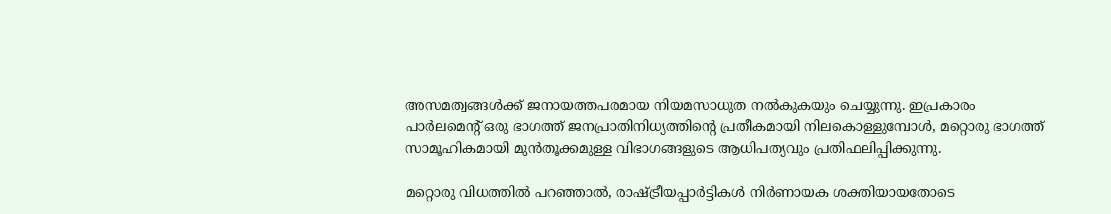അസമത്വങ്ങൾക്ക് ജനായത്തപരമായ നിയമസാധുത നൽകുകയും ചെയ്യുന്നു. ഇപ്രകാരം പാർലമെന്റ് ഒരു ഭാഗത്ത് ജനപ്രാതിനിധ്യത്തിന്റെ പ്രതീകമായി നിലകൊള്ളുമ്പോൾ, മറ്റൊരു ഭാഗത്ത് സാമൂഹികമായി മുൻതൂക്കമുള്ള വിഭാഗങ്ങളുടെ ആധിപത്യവും പ്രതിഫലിപ്പിക്കുന്നു.

മറ്റൊരു വിധത്തിൽ പറഞ്ഞാൽ, രാഷ്ട്രീയപ്പാർട്ടികൾ നിർണായക ശക്തിയായതോടെ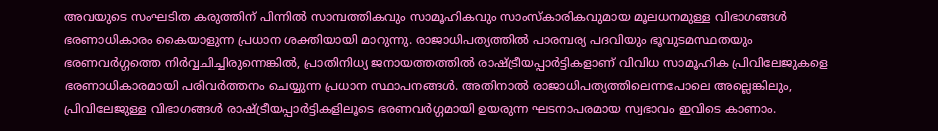അവയുടെ സംഘടിത കരുത്തിന് പിന്നിൽ സാമ്പത്തികവും സാമൂഹികവും സാംസ്കാരികവുമായ മൂലധനമുള്ള വിഭാഗങ്ങൾ ഭരണാധികാരം കൈയാളുന്ന പ്രധാന ശക്തിയായി മാറുന്നു. രാജാധിപത്യത്തിൽ പാരമ്പര്യ പദവിയും ഭൂവുടമസ്ഥതയും ഭരണവർഗ്ഗത്തെ നിർവ്വചിച്ചിരുന്നെങ്കിൽ, പ്രാതിനിധ്യ ജനായത്തത്തിൽ രാഷ്ട്രീയപ്പാർട്ടികളാണ് വിവിധ സാമൂഹിക പ്രിവിലേജുകളെ ഭരണാധികാരമായി പരിവർത്തനം ചെയ്യുന്ന പ്രധാന സ്ഥാപനങ്ങൾ. അതിനാൽ രാജാധിപത്യത്തിലെന്നപോലെ അല്ലെങ്കിലും, പ്രിവിലേജുള്ള വിഭാഗങ്ങൾ രാഷ്ട്രീയപ്പാർട്ടികളിലൂടെ ഭരണവർഗ്ഗമായി ഉയരുന്ന ഘടനാപരമായ സ്വഭാവം ഇവിടെ കാണാം.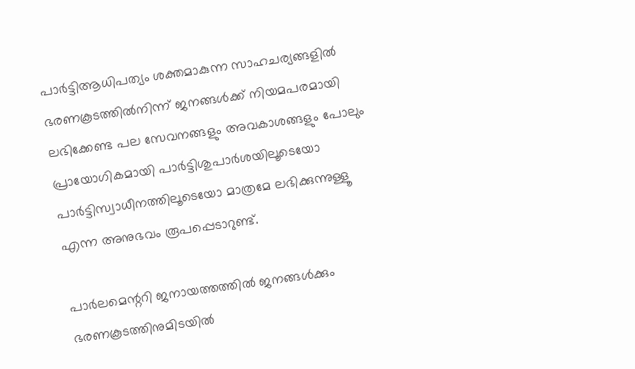പാർട്ടിആധിപത്യം ശക്തമാകുന്ന സാഹചര്യങ്ങളിൽ ഭരണകൂടത്തിൽനിന്ന് ജനങ്ങൾക്ക് നിയമപരമായി ലഭിക്കേണ്ട പല സേവനങ്ങളും അവകാശങ്ങളും പോലും പ്രായോഗികമായി പാർട്ടിശുപാർശയിലൂടെയോ പാർട്ടിസ്വാധീനത്തിലൂടെയോ മാത്രമേ ലഭിക്കുന്നുള്ളൂ എന്ന അനുഭവം രൂപപ്പെടാറുണ്ട്.

പാർലമെന്ററി ജനായത്തത്തിൽ ജനങ്ങൾക്കും ഭരണകൂടത്തിനുമിടയിൽ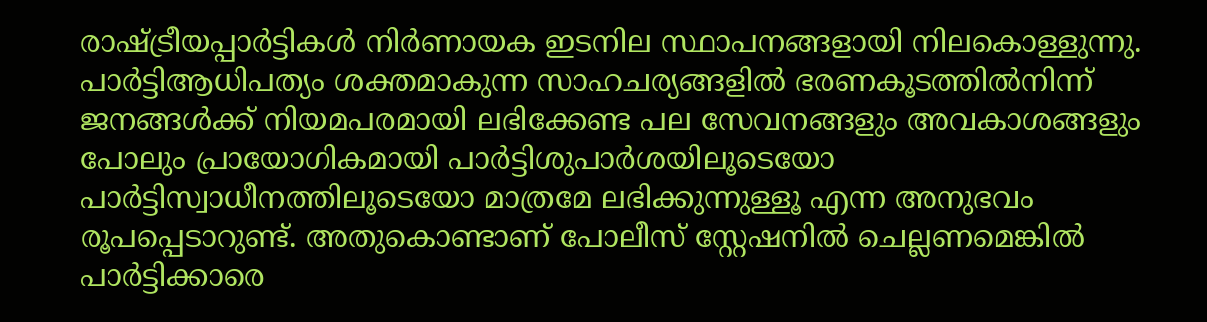രാഷ്ട്രീയപ്പാർട്ടികൾ നിർണായക ഇടനില സ്ഥാപനങ്ങളായി നിലകൊള്ളുന്നു. പാർട്ടിആധിപത്യം ശക്തമാകുന്ന സാഹചര്യങ്ങളിൽ ഭരണകൂടത്തിൽനിന്ന് ജനങ്ങൾക്ക് നിയമപരമായി ലഭിക്കേണ്ട പല സേവനങ്ങളും അവകാശങ്ങളും പോലും പ്രായോഗികമായി പാർട്ടിശുപാർശയിലൂടെയോ പാർട്ടിസ്വാധീനത്തിലൂടെയോ മാത്രമേ ലഭിക്കുന്നുള്ളൂ എന്ന അനുഭവം രൂപപ്പെടാറുണ്ട്. അതുകൊണ്ടാണ് പോലീസ് സ്റ്റേഷനിൽ ചെല്ലണമെങ്കിൽ പാർട്ടിക്കാരെ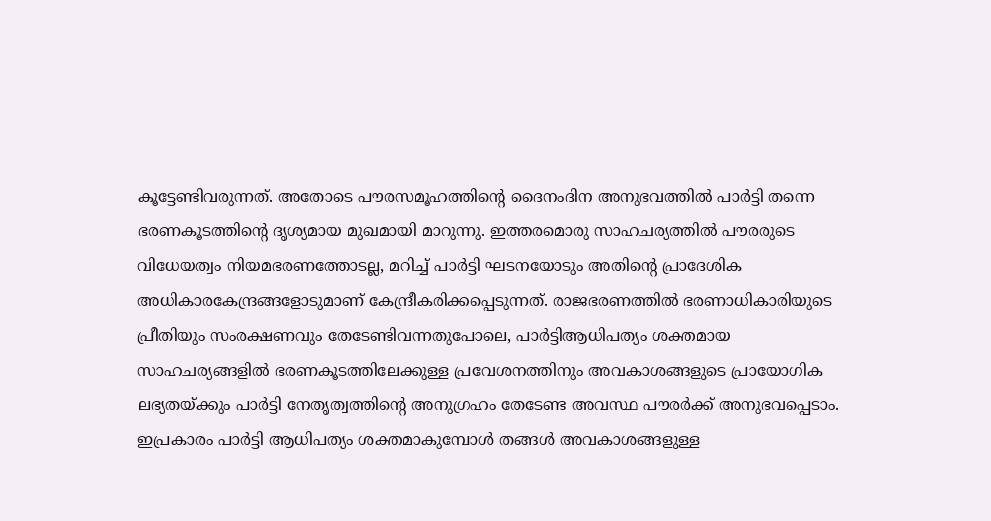കൂട്ടേണ്ടിവരുന്നത്. അതോടെ പൗരസമൂഹത്തിന്റെ ദൈനംദിന അനുഭവത്തിൽ പാർട്ടി തന്നെ ഭരണകൂടത്തിന്റെ ദൃശ്യമായ മുഖമായി മാറുന്നു. ഇത്തരമൊരു സാഹചര്യത്തിൽ പൗരരുടെ വിധേയത്വം നിയമഭരണത്തോടല്ല, മറിച്ച് പാർട്ടി ഘടനയോടും അതിന്റെ പ്രാദേശിക അധികാരകേന്ദ്രങ്ങളോടുമാണ് കേന്ദ്രീകരിക്കപ്പെടുന്നത്. രാജഭരണത്തിൽ ഭരണാധികാരിയുടെ പ്രീതിയും സംരക്ഷണവും തേടേണ്ടിവന്നതുപോലെ, പാർട്ടിആധിപത്യം ശക്തമായ സാഹചര്യങ്ങളിൽ ഭരണകൂടത്തിലേക്കുള്ള പ്രവേശനത്തിനും അവകാശങ്ങളുടെ പ്രായോഗിക ലഭ്യതയ്ക്കും പാർട്ടി നേതൃത്വത്തിന്റെ അനുഗ്രഹം തേടേണ്ട അവസ്ഥ പൗരർക്ക് അനുഭവപ്പെടാം. ഇപ്രകാരം പാർട്ടി ആധിപത്യം ശക്തമാകുമ്പോൾ തങ്ങൾ അവകാശങ്ങളുള്ള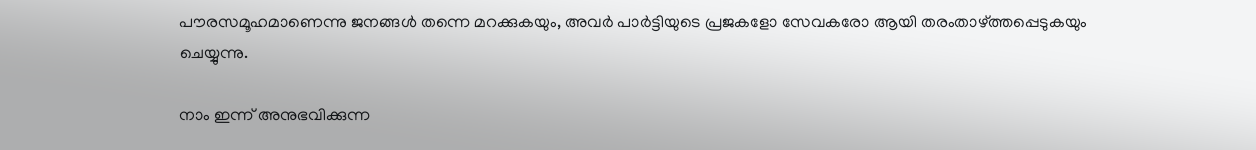പൗരസമൂഹമാണെന്നു ജനങ്ങൾ തന്നെ മറക്കുകയും, അവർ പാർട്ടിയുടെ പ്രജകളോ സേവകരോ ആയി തരംതാഴ്ത്തപ്പെടുകയും ചെയ്യുന്നു.

നാം ഇന്ന് അനുഭവിക്കുന്ന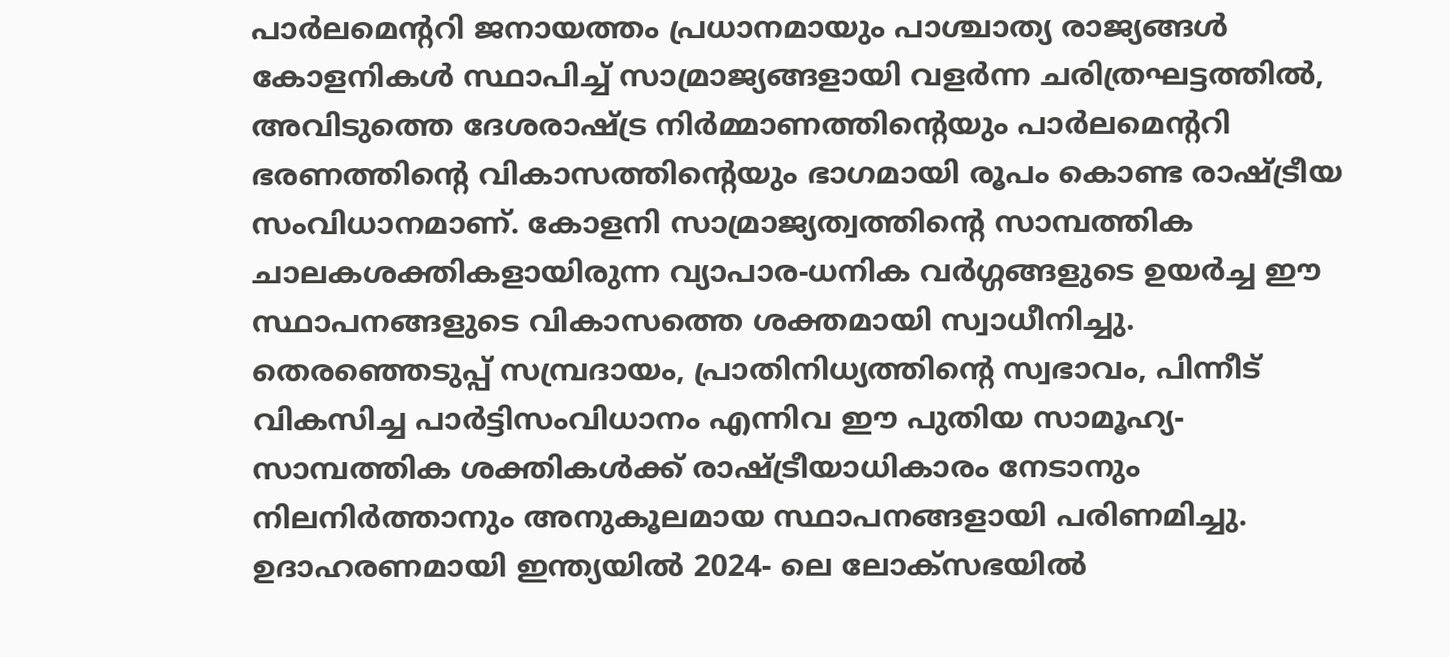പാർലമെന്ററി ജനായത്തം പ്രധാനമായും പാശ്ചാത്യ രാജ്യങ്ങൾ കോളനികൾ സ്ഥാപിച്ച് സാമ്രാജ്യങ്ങളായി വളർന്ന ചരിത്രഘട്ടത്തിൽ, അവിടുത്തെ ദേശരാഷ്ട്ര നിർമ്മാണത്തിന്റെയും പാർലമെന്ററി ഭരണത്തിന്റെ വികാസത്തിന്റെയും ഭാഗമായി രൂപം കൊണ്ട രാഷ്ട്രീയ സംവിധാനമാണ്. കോളനി സാമ്രാജ്യത്വത്തിന്റെ സാമ്പത്തിക ചാലകശക്തികളായിരുന്ന വ്യാപാര-ധനിക വർഗ്ഗങ്ങളുടെ ഉയർച്ച ഈ സ്ഥാപനങ്ങളുടെ വികാസത്തെ ശക്തമായി സ്വാധീനിച്ചു. തെരഞ്ഞെടുപ്പ് സമ്പ്രദായം, പ്രാതിനിധ്യത്തിന്റെ സ്വഭാവം, പിന്നീട് വികസിച്ച പാർട്ടിസംവിധാനം എന്നിവ ഈ പുതിയ സാമൂഹ്യ- സാമ്പത്തിക ശക്തികൾക്ക് രാഷ്ട്രീയാധികാരം നേടാനും നിലനിർത്താനും അനുകൂലമായ സ്ഥാപനങ്ങളായി പരിണമിച്ചു. ഉദാഹരണമായി ഇന്ത്യയിൽ 2024- ലെ ലോക്സഭയിൽ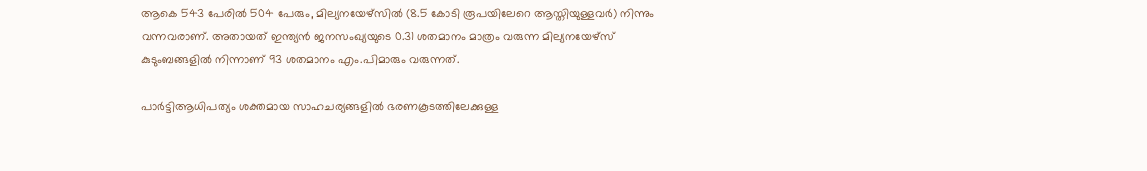ആകെ 543 പേരിൽ 504 പേരും, മില്യനയേഴ്സിൽ (8.5 കോടി രൂപയിലേറെ ആസ്തിയുള്ളവർ) നിന്നും വന്നവരാണ്. അതായത് ഇന്ത്യൻ ജനസംഖ്യയുടെ 0.31 ശതമാനം മാത്രം വരുന്ന മില്യനയേഴ്‌സ് കുടുംബങ്ങളിൽ നിന്നാണ് 93 ശതമാനം എം.പിമാരും വരുന്നത്.

പാർട്ടിആധിപത്യം ശക്തമായ സാഹചര്യങ്ങളിൽ ഭരണകൂടത്തിലേക്കുള്ള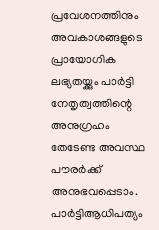പ്രവേശനത്തിനും അവകാശങ്ങളുടെ പ്രായോഗിക ലഭ്യതയ്ക്കും പാർട്ടി നേതൃത്വത്തിന്റെ അനുഗ്രഹം തേടേണ്ട അവസ്ഥ പൗരർക്ക് അനുഭവപ്പെടാം.
പാർട്ടിആധിപത്യം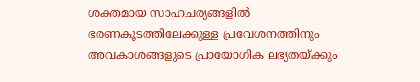ശക്തമായ സാഹചര്യങ്ങളിൽ ഭരണകൂടത്തിലേക്കുള്ള പ്രവേശനത്തിനും അവകാശങ്ങളുടെ പ്രായോഗിക ലഭ്യതയ്ക്കും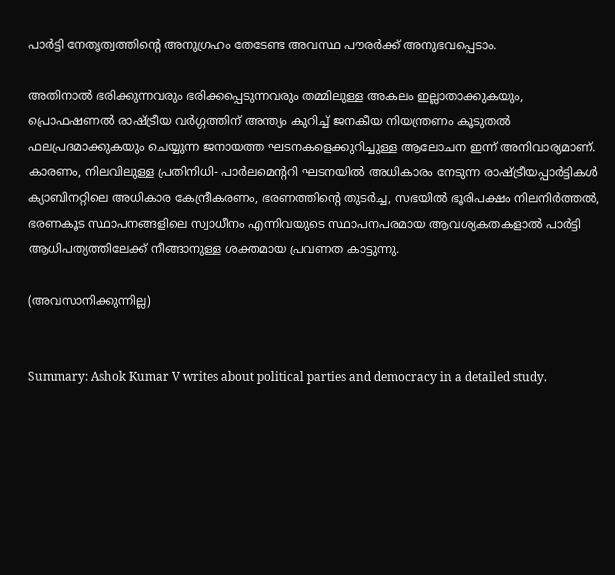പാർട്ടി നേതൃത്വത്തിന്റെ അനുഗ്രഹം തേടേണ്ട അവസ്ഥ പൗരർക്ക് അനുഭവപ്പെടാം.

അതിനാൽ ഭരിക്കുന്നവരും ഭരിക്കപ്പെടുന്നവരും തമ്മിലുള്ള അകലം ഇല്ലാതാക്കുകയും, പ്രൊഫഷണൽ രാഷ്ട്രീയ വർഗ്ഗത്തിന് അന്ത്യം കുറിച്ച് ജനകീയ നിയന്ത്രണം കൂടുതൽ ഫലപ്രദമാക്കുകയും ചെയ്യുന്ന ജനായത്ത ഘടനകളെക്കുറിച്ചുള്ള ആലോചന ഇന്ന് അനിവാര്യമാണ്. കാരണം, നിലവിലുള്ള പ്രതിനിധി- പാർലമെന്ററി ഘടനയിൽ അധികാരം നേടുന്ന രാഷ്ട്രീയപ്പാർട്ടികൾ ക്യാബിനറ്റിലെ അധികാര കേന്ദ്രീകരണം, ഭരണത്തിന്റെ തുടർച്ച, സഭയിൽ ഭൂരിപക്ഷം നിലനിർത്തൽ, ഭരണകൂട സ്ഥാപനങ്ങളിലെ സ്വാധീനം എന്നിവയുടെ സ്ഥാപനപരമായ ആവശ്യകതകളാൽ പാർട്ടി ആധിപത്യത്തിലേക്ക് നീങ്ങാനുള്ള ശക്തമായ പ്രവണത കാട്ടുന്നു.

(അവസാനിക്കുന്നില്ല)


Summary: Ashok Kumar V writes about political parties and democracy in a detailed study.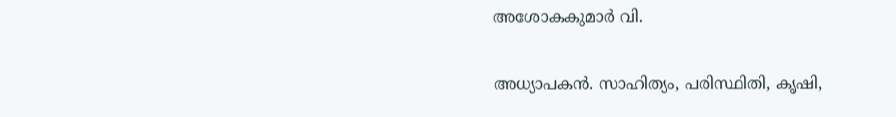അശോകകുമാർ വി.

അധ്യാപകൻ. സാഹിത്യം, പരിസ്ഥിതി, കൃഷി,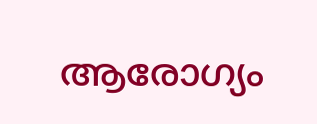ആരോഗ്യം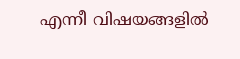എന്നീ വിഷയങ്ങളിൽ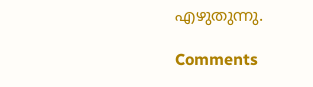എഴുതുന്നു.

Comments